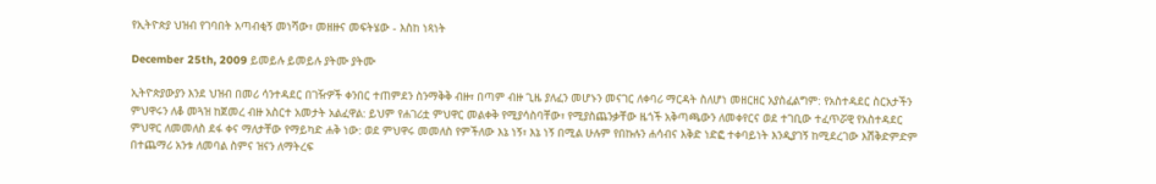የኢትዮጵያ ህዝብ የገባበት አጣብቂኝ መነሻው፣ መዘዙና መፍትሄው - እስከ ነጻነት

December 25th, 2009 ይመይሉ ይመይሉ ያትሙ ያትሙ

ኢትዮጵያውያን እንደ ህዝብ በመሪ ሳንተዳደር በገዥዎች ቀንበር ተጠምደን ስንማቅቅ ብዙ፣ በጣም ብዙ ጊዜ ያለፈን መሆኑን መናገር ለቀባሪ ማርዳት ስለሆነ መዘርዘር አያስፈልግም: የአስተዳደር ስርአታችን ምህዋሩን ለቆ መጓዝ ከጀመረ ብዙ አስርተ አመታት አልፈዋል: ይህም የሐገሪቷ ምህዋር መልቀቅ የሚያሳስባቸው፣ የሚያስጨንቃቸው ዜጎች አቅጣጫውን ለመቀየርና ወደ ተገቢው ተፈጥሯዊ የአስተዳደር ምህዋር ለመመለስ ደፋ ቀና ማለታቸው የማይካድ ሐቅ ነው: ወደ ምህዋሩ መመለስ የምችለው እኔ ነኝ፣ እኔ ነኝ በሚል ሁሉም የበኩሉን ሐሳብና እቅድ ነድፎ ተቀባይነት እንዲያገኝ ከሚደረገው እሽቅድምድም በተጨማሪ አንቱ ለመባል ስምና ዝናን ለማትረፍ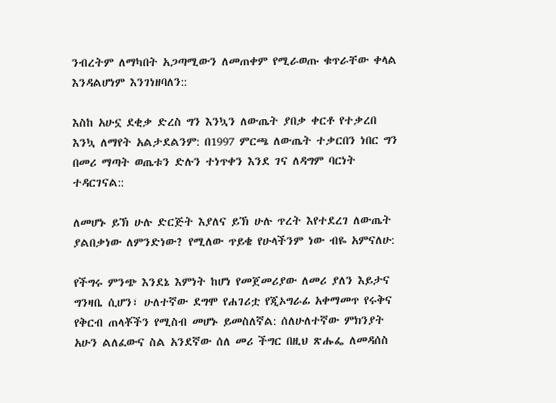ንብረትም ለማካበት አጋጣሚውን ለመጠቀም የሚራወጡ ቁጥራቸው ቀላል እንዳልሆነም እንገነዘባለን::

እስከ አሁኗ ደቂቃ ድረስ ግን እንኳን ለውጤት ያበቃ ቀርቶ የተቃረበ እንኳ ለማየት አልታደልንም: በ1997 ምርጫ ለውጤት ተቃርበን ነበር ግን በመሪ ማጣት ወጤቱን ድሉን ተነጥቀን እንደ ገና ለዳግም ባርነት ተዳርገናል::

ለመሆኑ ይኽ ሁሉ ድርጅት እያለና ይኽ ሁሉ ጥረት እየተደረገ ለውጤት ያልበቃነው ለምንድነው? የሚለው ጥይቄ የሁላችንም ነው ብዬ አምናለሁ:

የችግሩ ምንጭ እንደኔ እምነት ከሆነ የመጀመሪያው ለመሪ ያለን እይታና ግንዛቤ ሲሆን፣ ሁለተኛው ደግሞ የሐገሪቷ የጂኦግራፊ አቀማመጥ የሩቅና የቅርብ ጠላቾችን የሚስብ መሆኑ ይመስለኛል: ሰለሁለተኛው ምክንያት አሁን ልለፈውና ስል አንደኛው ሰለ መሪ ችግር በዚህ ጽሑፌ ለመዳሰስ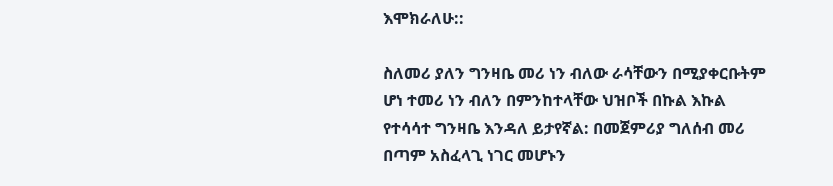እሞክራለሁ::

ስለመሪ ያለን ግንዛቤ መሪ ነን ብለው ራሳቸውን በሚያቀርቡትም ሆነ ተመሪ ነን ብለን በምንከተላቸው ህዝቦች በኩል እኩል የተሳሳተ ግንዛቤ እንዳለ ይታየኛል: በመጀምሪያ ግለሰብ መሪ በጣም አስፈላጊ ነገር መሆኑን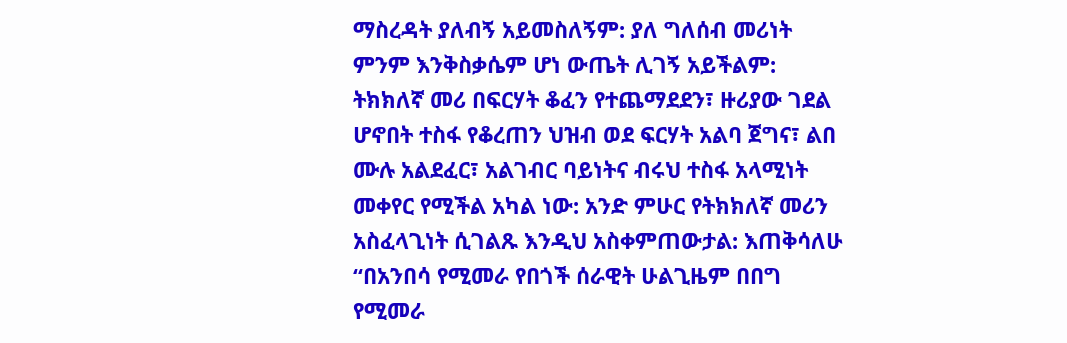ማስረዳት ያለብኝ አይመስለኝም: ያለ ግለሰብ መሪነት ምንም እንቅስቃሴም ሆነ ውጤት ሊገኝ አይችልም: ትክክለኛ መሪ በፍርሃት ቆፈን የተጨማደደን፣ ዙሪያው ገደል ሆኖበት ተስፋ የቆረጠን ህዝብ ወደ ፍርሃት አልባ ጀግና፣ ልበ ሙሉ አልደፈር፣ አልገብር ባይነትና ብሩህ ተስፋ አላሚነት መቀየር የሚችል አካል ነው: አንድ ምሁር የትክክለኛ መሪን አስፈላጊነት ሲገልጹ እንዲህ አስቀምጠውታል: እጠቅሳለሁ “በአንበሳ የሚመራ የበጎች ሰራዊት ሁልጊዜም በበግ የሚመራ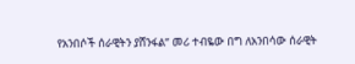የአንበሶች ሰራዊትን ያሸንፋል” መሪ ተብዬው በግ ለአንበሳው ሰራዊት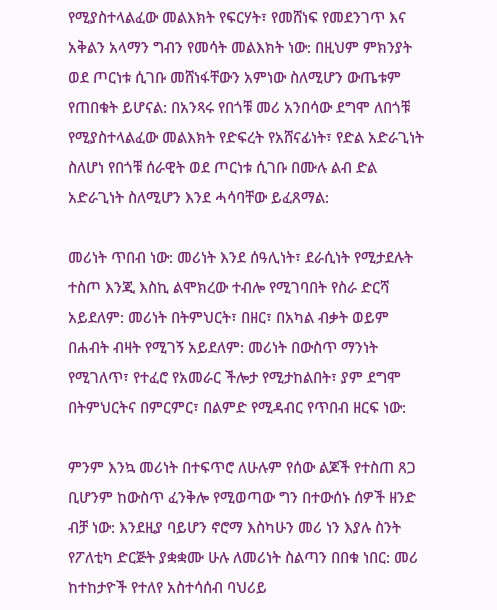የሚያስተላልፈው መልእክት የፍርሃት፣ የመሸነፍ የመደንገጥ እና አቅልን አላማን ግብን የመሳት መልእክት ነው: በዚህም ምክንያት ወደ ጦርነቱ ሲገቡ መሸነፋቸውን አምነው ስለሚሆን ውጤቱም የጠበቁት ይሆናል: በአንጻሩ የበጎቹ መሪ አንበሳው ደግሞ ለበጎቹ የሚያስተላልፈው መልእክት የድፍረት የአሸናፊነት፣ የድል አድራጊነት ስለሆነ የበጎቹ ሰራዊት ወደ ጦርነቱ ሲገቡ በሙሉ ልብ ድል አድራጊነት ስለሚሆን እንደ ሓሳባቸው ይፈጸማል:

መሪነት ጥበብ ነው: መሪነት እንደ ሰዓሊነት፣ ደራሲነት የሚታደሉት ተስጦ እንጂ እስኪ ልሞክረው ተብሎ የሚገባበት የስራ ድርሻ አይደለም: መሪነት በትምህርት፣ በዘር፣ በአካል ብቃት ወይም በሐብት ብዛት የሚገኝ አይደለም: መሪነት በውስጥ ማንነት የሚገለጥ፣ የተፈሮ የአመራር ችሎታ የሚታከልበት፣ ያም ደግሞ በትምህርትና በምርምር፣ በልምድ የሚዳብር የጥበብ ዘርፍ ነው:

ምንም እንኳ መሪነት በተፍጥሮ ለሁሉም የሰው ልጆች የተስጠ ጸጋ ቢሆንም ከውስጥ ፈንቅሎ የሚወጣው ግን በተውሰኑ ሰዎች ዘንድ ብቻ ነው: እንደዚያ ባይሆን ኖሮማ እስካሁን መሪ ነን እያሉ ስንት የፖለቲካ ድርጅት ያቋቋሙ ሁሉ ለመሪነት ስልጣን በበቁ ነበር: መሪ ከተከታዮች የተለየ አስተሳሰብ ባህሪይ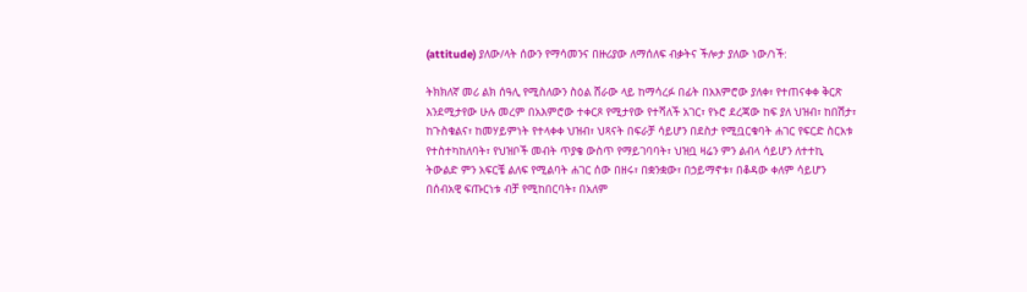(attitude) ያለው/ላት ሰውን የማሳመንና በዙሪያው ለማሰለፍ ብቃትና ችሎታ ያለው ነው/ነች:

ትክክለኛ መሪ ልክ ሰዓሊ የሚስለውን ስዕል ሸራው ላይ ከማሳረፉ በፊት በአእምሮው ያለቀ፣ የተጠናቀቀ ቅርጽ እንደሚታየው ሁሉ መረም በአእምሮው ተቀርጾ የሚታየው የተሻለች አገር፣ የኑሮ ደረጃው ከፍ ያለ ህዝብ፣ ከበሽታ፣ ከጉስቁልና፣ ከመሃይምነት የተላቀቀ ህዝብ፣ ህጻናት በፍራቻ ሳይሆን በደስታ የሚቧርቁባት ሐገር የፍርድ ስርአቱ የተስተካከለባት፣ የህዝቦች መብት ጥያቄ ውስጥ የማይገባባት፣ ህዝቧ ዛሬን ምን ልብላ ሳይሆን ለተተኪ ትውልድ ምን አፍርቼ ልለፍ የሚልባት ሐገር ሰው በዘሩ፣ በቋንቋው፣ በኃይማኖቱ፣ በቆዳው ቀለም ሳይሆን በሰብአዊ ፍጡርነቱ ብቻ የሚከበርባት፣ በአለም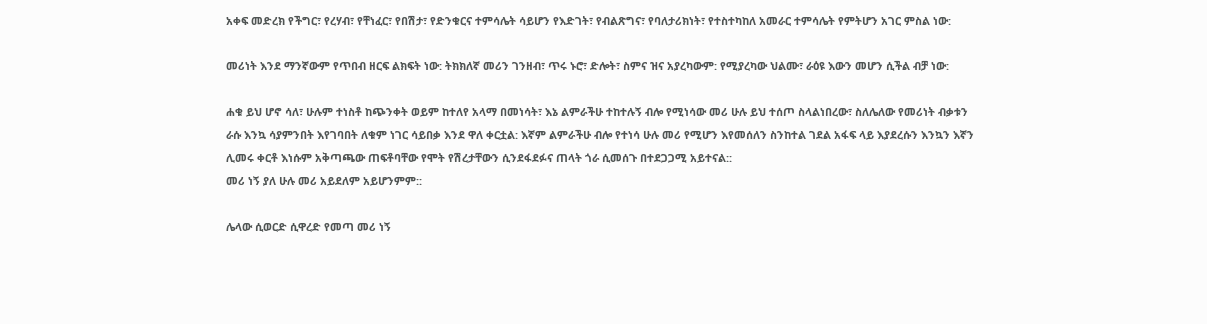አቀፍ መድረክ የችግር፣ የረሃብ፣ የቸነፈር፣ የበሽታ፣ የድንቁርና ተምሳሌት ሳይሆን የእድገት፣ የብልጽግና፣ የባለታሪክነት፣ የተስተካከለ አመራር ተምሳሌት የምትሆን አገር ምስል ነው:

መሪነት እንደ ማንኛውም የጥበብ ዘርፍ ልክፍት ነው: ትክክለኛ መሪን ገንዘብ፣ ጥሩ ኑሮ፣ ድሎት፣ ስምና ዝና አያረካውም: የሚያረካው ህልሙ፣ ራዕዩ እውን መሆን ሲችል ብቻ ነው:

ሐቁ ይህ ሆኖ ሳለ፣ ሁሉም ተነስቶ ከጭንቀት ወይም ከተለየ አላማ በመነሳት፣ እኔ ልምራችሁ ተከተሉኝ ብሎ የሚነሳው መሪ ሁሉ ይህ ተሰጦ ስላልነበረው፣ ስለሌለው የመሪነት ብቃቱን ራሱ እንኳ ሳያምንበት እየገባበት ለቁም ነገር ሳይበቃ እንደ ዋለ ቀርቷል: እኛም ልምራችሁ ብሎ የተነሳ ሁሉ መሪ የሚሆን እየመሰለን ስንከተል ገደል አፋፍ ላይ እያደረሱን እንኳን እኛን ሊመሩ ቀርቶ እነሱም አቅጣጫው ጠፍቶባቸው የሞት የሽረታቸውን ሲንደፋደፉና ጠላት ጎራ ሲመሰጉ በተደጋጋሚ አይተናል::
መሪ ነኝ ያለ ሁሉ መሪ አይደለም አይሆንምም::

ሌላው ሲወርድ ሲዋረድ የመጣ መሪ ነኝ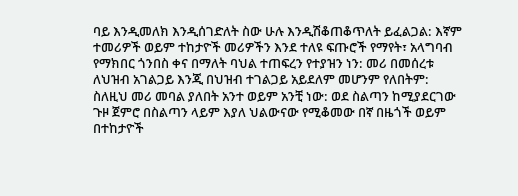ባይ እንዲመለክ እንዲሰገድለት ስው ሁሉ እንዲሽቆጠቆጥለት ይፈልጋል: እኛም ተመሪዎች ወይም ተከታዮች መሪዎችን እንደ ተለዩ ፍጡሮች የማየት፣ አላግባብ የማክበር ጎንበስ ቀና በማለት ባህል ተጠፍረን የተያዝን ነን: መሪ በመሰረቱ ለህዝብ አገልጋይ እንጂ በህዝብ ተገልጋይ አይደለም መሆንም የለበትም: ስለዚህ መሪ መባል ያለበት አንተ ወይም አንቺ ነው: ወደ ስልጣን ከሚያደርገው ጉዞ ጀምሮ በስልጣን ላይም እያለ ህልውናው የሚቆመው በኛ በዜጎች ወይም በተከታዮች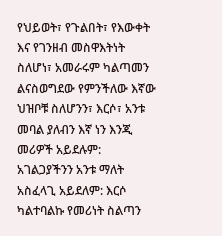የህይወት፣ የጉልበት፣ የእውቀት እና የገንዘብ መስዋእትነት ስለሆነ፣ አመራሩም ካልጣመን ልናስወግደው የምንችለው እኛው ህዝቦቹ ስለሆንን፣ እርሶ፣ አንቱ መባል ያለብን እኛ ነን እንጂ መሪዎች አይደሉም: አገልጋያችንን አንቱ ማለት አስፈላጊ አይደለም: እርሶ ካልተባልኩ የመሪነት ስልጣን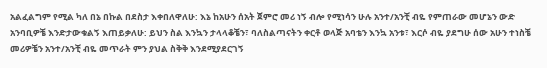አልፈልግም የሚል ካለ በኔ በኩል በደስታ እቀበለዋለሁ: እኔ ከአሁን ሰአት ጀምሮ መሪ ነኝ ብሎ የሚነሳን ሁሉ አንተ/አንቺ ብዬ የምጠራው መሆኔን ውድ አንባቢዎቼ እንድታውቁልኝ እጠይቃለሁ: ይህን ስል እንኳን ታላላቆቼን፣ ባለስልጣናትን ቀርቶ ወላጅ አባቴን እንኳ አንቱ፣ እርሶ ብዬ ያደግሁ ሰው አሁን ተነስቼ መሪዎቼን አንተ/አንቺ ብዬ መጥራት ምን ያህል ስቅቅ እንደሚያደርገኝ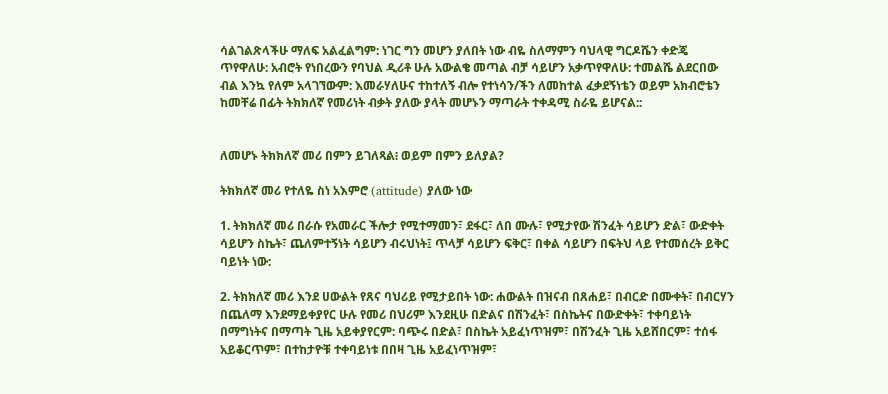ሳልገልጽላችሁ ማለፍ አልፈልግም: ነገር ግን መሆን ያለበት ነው ብዬ ስለማምን ባህላዊ ግርዶሼን ቀድጄ ጥየዋለሁ: አብሮት የነበረውን የባህል ዲሪቶ ሁሉ አውልቄ መጣል ብቻ ሳይሆን አቃጥየዋለሁ: ተመልሼ ልደርበው ብል እንኳ የለም አላገኘውም: እመራሃለሁና ተከተለኝ ብሎ የተነሳን/ችን ለመከተል ፈቃደኝነቴን ወይም አክብሮቴን ከመቸሬ በፊት ትክክለኛ የመሪነት ብቃት ያለው ያላት መሆኑን ማጣራት ተቀዳሚ ስራዬ ይሆናል::


ለመሆኑ ትክክለኛ መሪ በምን ይገለጻል፧ ወይም በምን ይለያል?

ትክክለኛ መሪ የተለዬ ስነ አእምሮ (attitude) ያለው ነው

1. ትክክለኛ መሪ በራሱ የአመራር ችሎታ የሚተማመን፣ ደፋር፣ ለበ ሙሉ፣ የሚታየው ሽንፈት ሳይሆን ድል፣ ውድቀት ሳይሆን ስኬት፣ ጨለምተኝነት ሳይሆን ብሩህነት፤ ጥላቻ ሳይሆን ፍቅር፣ በቀል ሳይሆን በፍትህ ላይ የተመሰረት ይቅር ባይነት ነው:

2. ትክክለኛ መሪ እንደ ሀውልት የጸና ባህሪይ የሚታይበት ነው: ሐውልት በዝናብ በጸሐይ፣ በብርድ በሙቀት፣ በብርሃን በጨለማ እንደማይቀያየር ሁሉ የመሪ በህሪም እንደዚሁ በድልና በሽንፈት፣ በስኬትና በውድቀት፣ ተቀባይነት በማግነትና በማጣት ጊዜ አይቀያየርም: ባጭሩ በድል፣ በስኬት አይፈነጥዝም፣ በሽንፈት ጊዜ አይሸበርም፣ ተሰፋ አይቆርጥም፣ በተከታዮቹ ተቀባይነቱ በበዛ ጊዜ አይፈነጥዝም፣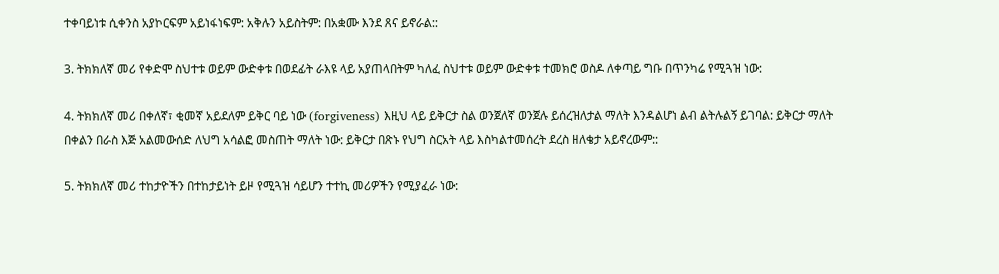ተቀባይነቱ ሲቀንስ አያኮርፍም አይነፋነፍም: አቅሉን አይስትም: በአቋሙ እንደ ጸና ይኖራል::

3. ትክክለኛ መሪ የቀድሞ ስህተቱ ወይም ውድቀቱ በወደፊት ራእዩ ላይ አያጠላበትም ካለፈ ስህተቱ ወይም ውድቀቱ ተመክሮ ወስዶ ለቀጣይ ግቡ በጥንካሬ የሚጓዝ ነው:

4. ትክክለኛ መሪ በቀለኛ፣ ቂመኛ አይደለም ይቅር ባይ ነው (forgiveness) እዚህ ላይ ይቅርታ ስል ወንጀለኛ ወንጀሉ ይሰረዝለታል ማለት እንዳልሆነ ልብ ልትሉልኝ ይገባል: ይቅርታ ማለት በቀልን በራስ እጅ አልመውሰድ ለህግ አሳልፎ መስጠት ማለት ነው: ይቅርታ በጽኑ የህግ ስርአት ላይ እስካልተመሰረት ደረስ ዘለቄታ አይኖረውም::

5. ትክክለኛ መሪ ተከታዮችን በተከታይነት ይዞ የሚጓዝ ሳይሆን ተተኪ መሪዎችን የሚያፈራ ነው: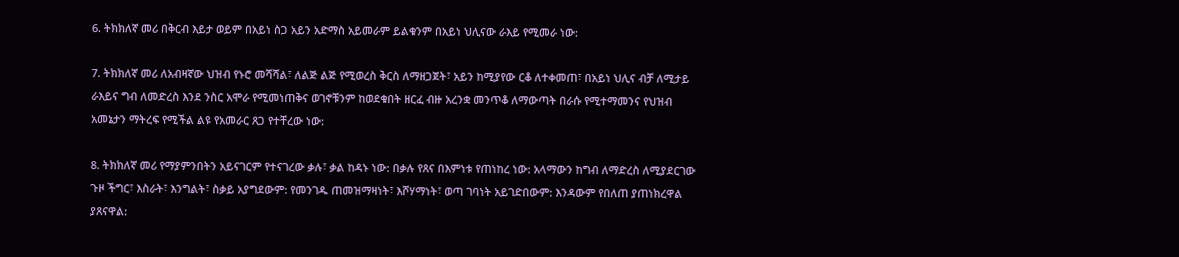6. ትክክለኛ መሪ በቅርብ እይታ ወይም በአይነ ስጋ አይን አድማስ አይመራም ይልቁንም በአይነ ህሊናው ራእይ የሚመራ ነው:

7. ትክክለኛ መሪ ለአብዛኛው ህዝብ የኑሮ መሻሻል፣ ለልጅ ልጅ የሚወረስ ቅርስ ለማዘጋጀት፣ አይን ከሚያየው ርቆ ለተቀመጠ፣ በአይነ ህሊና ብቻ ለሚታይ ራእይና ግብ ለመድረስ እንደ ንስር አሞራ የሚመነጠቅና ወገኖቹንም ከወደቁበት ዘርፈ ብዙ አረንቋ መንጥቆ ለማውጣት በራሱ የሚተማመንና የህዝብ አመኔታን ማትረፍ የሚችል ልዩ የአመራር ጸጋ የተቸረው ነው:

8. ትክክለኛ መሪ የማያምንበትን አይናገርም የተናገረው ቃሉ፣ ቃል ከዳኑ ነው: በቃሉ የጸና በእምነቱ የጠነከረ ነው: አላማውን ከግብ ለማድረስ ለሚያደርገው ጉዞ ችግር፣ እስራት፣ እንግልት፣ ስቃይ አያግደውም: የመንገዱ ጠመዝማዛነት፣ እሾሃማነት፣ ወጣ ገባነት አይገድበውም: እንዳውም የበለጠ ያጠነክረዋል ያጸናዋል: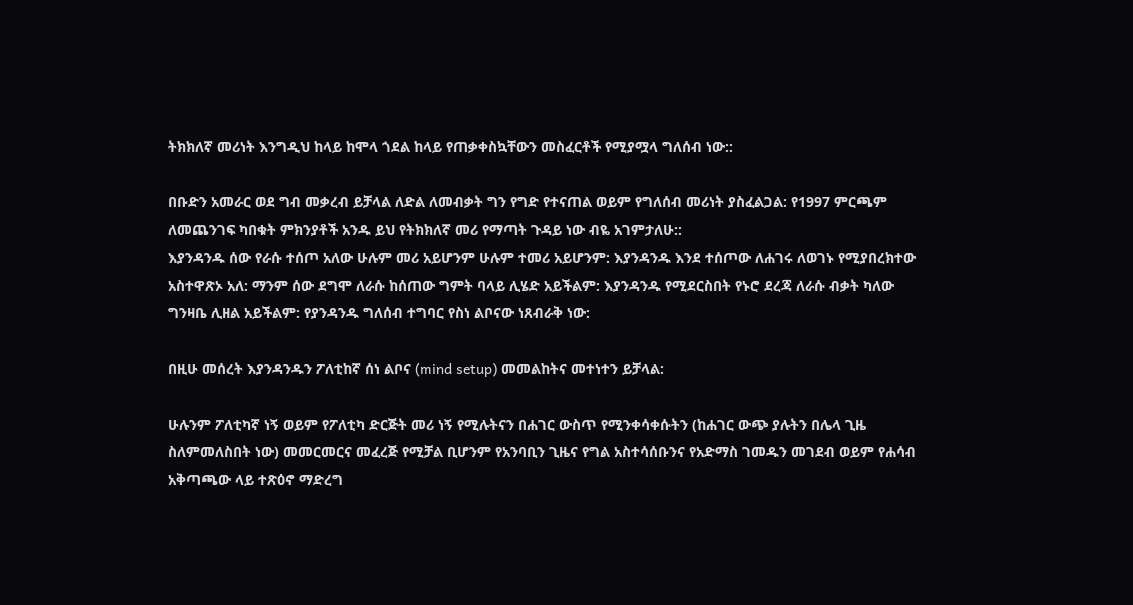ትክክለኛ መሪነት እንግዲህ ከላይ ከሞላ ጎደል ከላይ የጠቃቀስኳቸውን መስፈርቶች የሚያሟላ ግለሰብ ነው::

በቡድን አመራር ወደ ግብ መቃረብ ይቻላል ለድል ለመብቃት ግን የግድ የተናጠል ወይም የግለሰብ መሪነት ያስፈልጋል: የ1997 ምርጫም ለመጨንገፍ ካበቁት ምክንያቶች አንዱ ይህ የትክክለኛ መሪ የማጣት ጉዳይ ነው ብዬ አገምታለሁ::
እያንዳንዱ ሰው የራሱ ተሰጦ አለው ሁሉም መሪ አይሆንም ሁሉም ተመሪ አይሆንም: እያንዳንዱ እንደ ተሰጦው ለሐገሩ ለወገኑ የሚያበረክተው አስተዋጽኦ አለ: ማንም ሰው ደግሞ ለራሱ ከሰጠው ግምት ባላይ ሊሄድ አይችልም: እያንዳንዱ የሚደርስበት የኑሮ ደረጃ ለራሱ ብቃት ካለው ግንዛቤ ሊዘል አይችልም: የያንዳንዱ ግለሰብ ተግባር የስነ ልቦናው ነጸብራቅ ነው:

በዚሁ መሰረት እያንዳንዱን ፖለቲከኛ ሰነ ልቦና (mind setup) መመልከትና መተነተን ይቻላል:

ሁሉንም ፖለቲካኛ ነኝ ወይም የፖለቲካ ድርጅት መሪ ነኝ የሚሉትናን በሐገር ውስጥ የሚንቀሳቀሱትን (ከሐገር ውጭ ያሉትን በሌላ ጊዜ ስለምመለስበት ነው) መመርመርና መፈረጅ የሚቻል ቢሆንም የአንባቢን ጊዜና የግል አስተሳሰቡንና የአድማስ ገመዱን መገደብ ወይም የሐሳብ አቅጣጫው ላይ ተጽዕኖ ማድረግ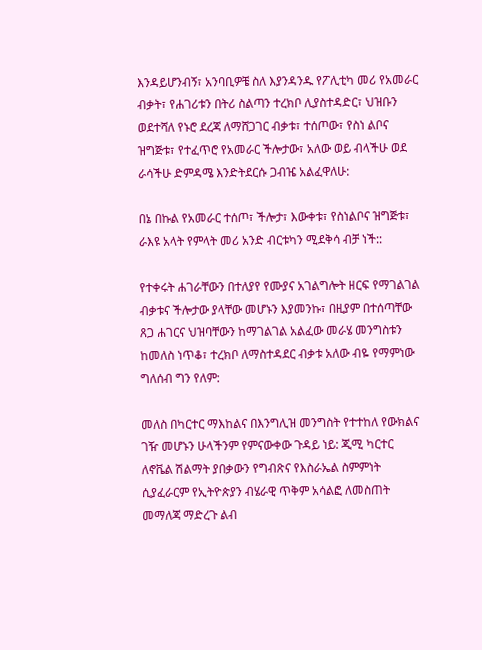እንዳይሆንብኝ፣ አንባቢዎቼ ስለ እያንዳንዱ የፖሊቲካ መሪ የአመራር ብቃት፣ የሐገሪቱን በትሪ ስልጣን ተረክቦ ሊያስተዳድር፣ ህዝቡን ወደተሻለ የኑሮ ደረጃ ለማሸጋገር ብቃቱ፣ ተሰጦው፣ የስነ ልቦና ዝግጅቱ፣ የተፈጥሮ የአመራር ችሎታው፣ አለው ወይ ብላችሁ ወደ ራሳችሁ ድምዳሜ እንድትደርሱ ጋብዤ አልፈዋለሁ:

በኔ በኩል የአመራር ተሰጦ፣ ችሎታ፣ እውቀቱ፣ የስነልቦና ዝግጅቱ፣ ራእዩ አላት የምላት መሪ አንድ ብርቱካን ሚደቅሳ ብቻ ነች::

የተቀሩት ሐገራቸውን በተለያየ የሙያና አገልግሎት ዘርፍ የማገልገል ብቃቱና ችሎታው ያላቸው መሆኑን እያመንኩ፣ በዚያም በተሰጣቸው ጸጋ ሐገርና ህዝባቸውን ከማገልገል አልፈው መራሄ መንግስቱን ከመለስ ነጥቆ፣ ተረክቦ ለማስተዳደር ብቃቱ አለው ብዬ የማምነው ግለሰብ ግን የለም:

መለስ በካርተር ማእከልና በእንግሊዝ መንግስት የተተከለ የውክልና ገዥ መሆኑን ሁላችንም የምናውቀው ጉዳይ ነይ: ጂሚ ካርተር ለኖቬል ሽልማት ያበቃውን የግብጽና የእስራኤል ስምምነት ሲያፈራርም የኢትዮጵያን ብሄራዊ ጥቅም አሳልፎ ለመስጠት መማለጃ ማድረጉ ልብ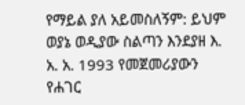የማይል ያለ አይመስለኝም: ይህም ወያኔ ወዲያው ስልጣን እንደያዘ እ. አ. አ. 1993 የመጀመሪያውን የሐገር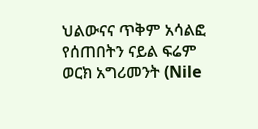ህልውናና ጥቅም አሳልፎ የሰጠበትን ናይል ፍሬም ወርክ አግሪመንት (Nile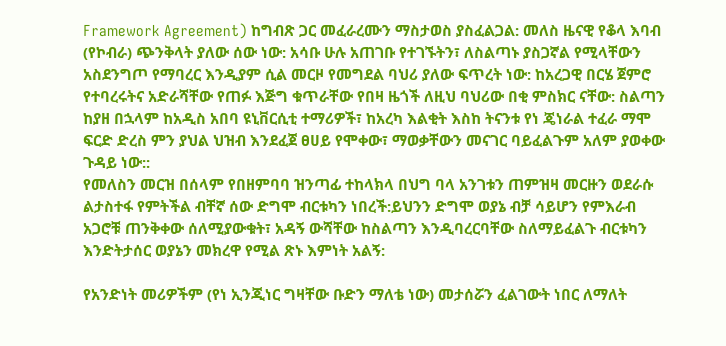Framework Agreement) ከግብጽ ጋር መፈራረሙን ማስታወስ ያስፈልጋል: መለስ ዜናዊ የቆላ እባብ (የኮብራ) ጭንቅላት ያለው ሰው ነው: አሳቡ ሁሉ አጠገቡ የተገኙትን፣ ለስልጣኑ ያስጋኛል የሚላቸውን አስደንግጦ የማባረር እንዲያም ሲል መርዞ የመግደል ባህሪ ያለው ፍጥረት ነው: ከአረጋዊ በርሄ ጀምሮ የተባረሩትና አድራሻቸው የጠፉ እጅግ ቁጥራቸው የበዛ ዜጎች ለዚህ ባህሪው በቂ ምስክር ናቸው: ስልጣን ከያዘ በኋላም ከአዲስ አበባ ዩኒቨርሲቲ ተማሪዎች፣ ከአረካ እልቂት እስከ ትናንቱ የነ ጄነራል ተፈራ ማሞ ፍርድ ድረስ ምን ያህል ህዝብ እንደፈጀ ፀሀይ የሞቀው፣ ማወቃቸውን መናገር ባይፈልጉም አለም ያወቀው ጉዳይ ነው::
የመለስን መርዝ በሰላም የበዘምባባ ዝንጣፊ ተከላክላ በህግ ባላ አንገቱን ጠምዝዛ መርዙን ወደራሱ ልታስተፋ የምትችል ብቸኛ ሰው ድግሞ ብርቱካን ነበረች:ይህንን ድግሞ ወያኔ ብቻ ሳይሆን የምእራብ አጋሮቹ ጠንቅቀው ሰለሚያውቁት፣ አዳኝ ውሻቸው ከስልጣን እንዲባረርባቸው ስለማይፈልጉ ብርቱካን እንድትታሰር ወያኔን መክረዋ የሚል ጽኑ እምነት አልኝ:

የአንድነት መሪዎችም (የነ ኢንጂነር ግዛቸው ቡድን ማለቴ ነው) መታሰሯን ፈልገውት ነበር ለማለት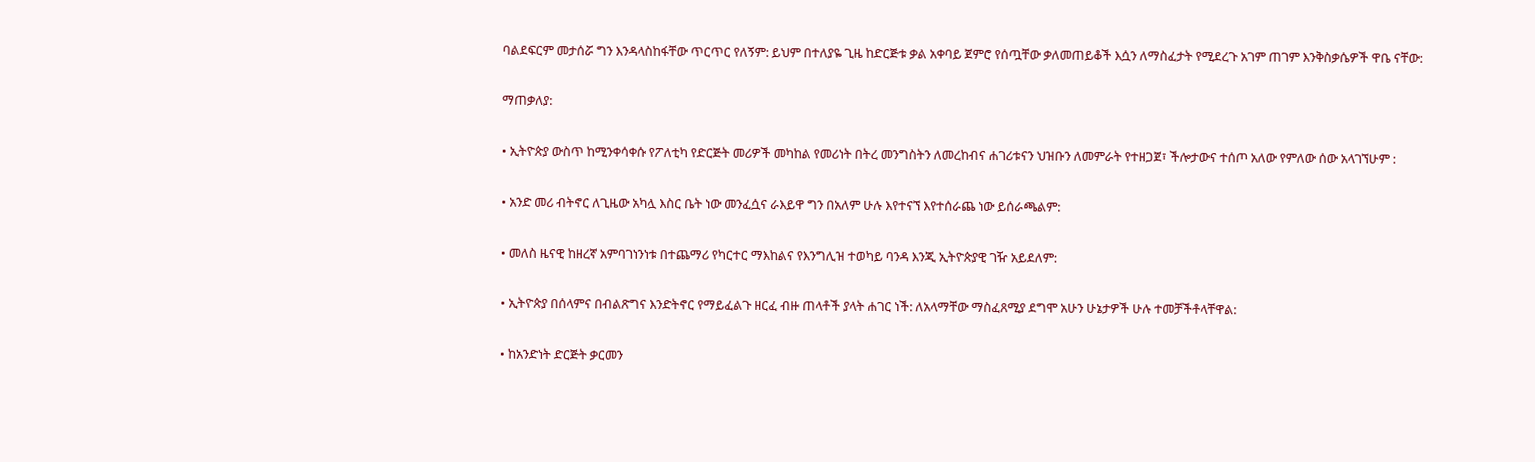ባልደፍርም መታሰሯ ግን እንዳላስከፋቸው ጥርጥር የለኝም: ይህም በተለያዬ ጊዜ ከድርጅቱ ቃል አቀባይ ጀምሮ የሰጧቸው ቃለመጠይቆች እሷን ለማስፈታት የሚደረጉ አገም ጠገም እንቅስቃሴዎች ዋቤ ናቸው:

ማጠቃለያ:

• ኢትዮጵያ ውስጥ ከሚንቀሳቀሱ የፖለቲካ የድርጅት መሪዎች መካከል የመሪነት በትረ መንግስትን ለመረከብና ሐገሪቱናን ህዝቡን ለመምራት የተዘጋጀ፣ ችሎታውና ተሰጦ አለው የምለው ሰው አላገኘሁም :

• አንድ መሪ ብትኖር ለጊዜው አካሏ እስር ቤት ነው መንፈሷና ራእይዋ ግን በአለም ሁሉ እየተናኘ እየተሰራጨ ነው ይሰራጫልም:

• መለስ ዜናዊ ከዘረኛ አምባገነንነቱ በተጨማሪ የካርተር ማእከልና የእንግሊዝ ተወካይ ባንዳ እንጂ ኢትዮጵያዊ ገዥ አይደለም:

• ኢትዮጵያ በሰላምና በብልጽግና እንድትኖር የማይፈልጉ ዘርፈ ብዙ ጠላቶች ያላት ሐገር ነች: ለአላማቸው ማስፈጸሚያ ደግሞ አሁን ሁኔታዎች ሁሉ ተመቻችቶላቸዋል:

• ከአንድነት ድርጅት ቃርመን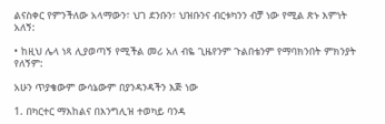ልናስቀር የምንችለው አላማውን፣ ህገ ደንቡን፣ ህዝቡንና ብርቱካንን ብቻ ነው የሚል ጽኑ እምነት አለኝ:

• ከዚህ ሌላ ነጻ ሊያወጣኝ የሚችል መሪ አለ ብዬ ጊዜየንም ጉልበቴንም የማባክንበት ምክንያት የለኝም:

አሁን ጥያቄውም ውሳኔውም በያንዳንዳችን እጅ ነው

1. በካርተር ማእከልና በእንግሊዝ ተወካይ ባንዳ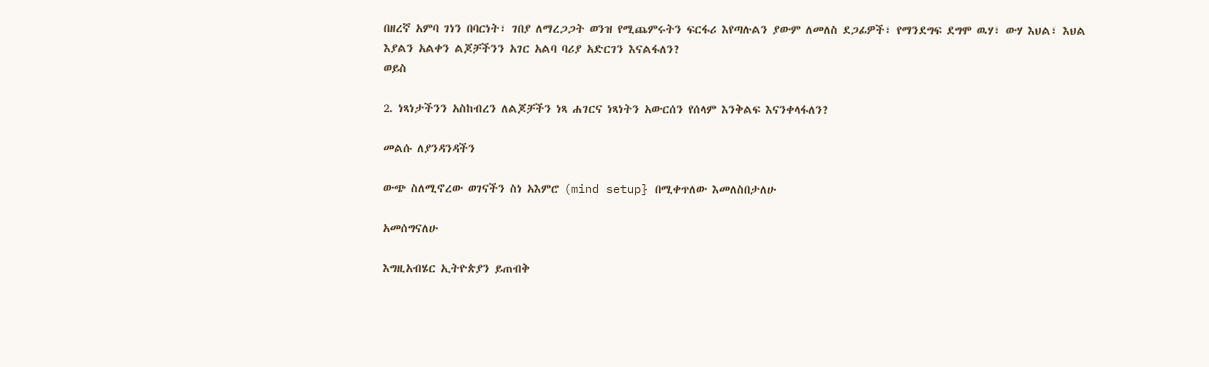በዘረኛ አምባ ገነን በባርነት፣ ገበያ ለማረጋጋት ወንዝ የሚጨምሩትን ፍርፋሪ እየጣሉልን ያውም ለመለስ ደጋፊዎች፣ የማንደግፍ ደግሞ ዉሃ፣ ውሃ እህል፣ እህል እያልን አልቀን ልጆቻችንን አገር አልባ ባሪያ አድርገን እናልፋለን?
ወይስ

2. ነጻነታችንን አስከብረን ለልጆቻችን ነጻ ሐገርና ነጻነትን አውርሰን የሰላም እንቅልፍ እናንቀላፋለን?

መልሱ ለያንዳንዳችን

ውጭ ስለሚኖረው ወገናችን ስነ አእምሮ (mind setup} በሚቀጥለው እመለስበታለሁ

አመሰግናለሁ

እግዚአብሄር ኢትዮጵያን ይጠብቅ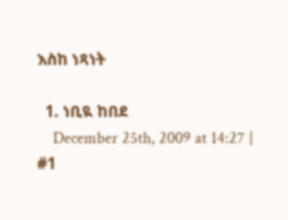እስከ ነጻነት

  1. ነቢዪ ከበደ
    December 25th, 2009 at 14:27 | #1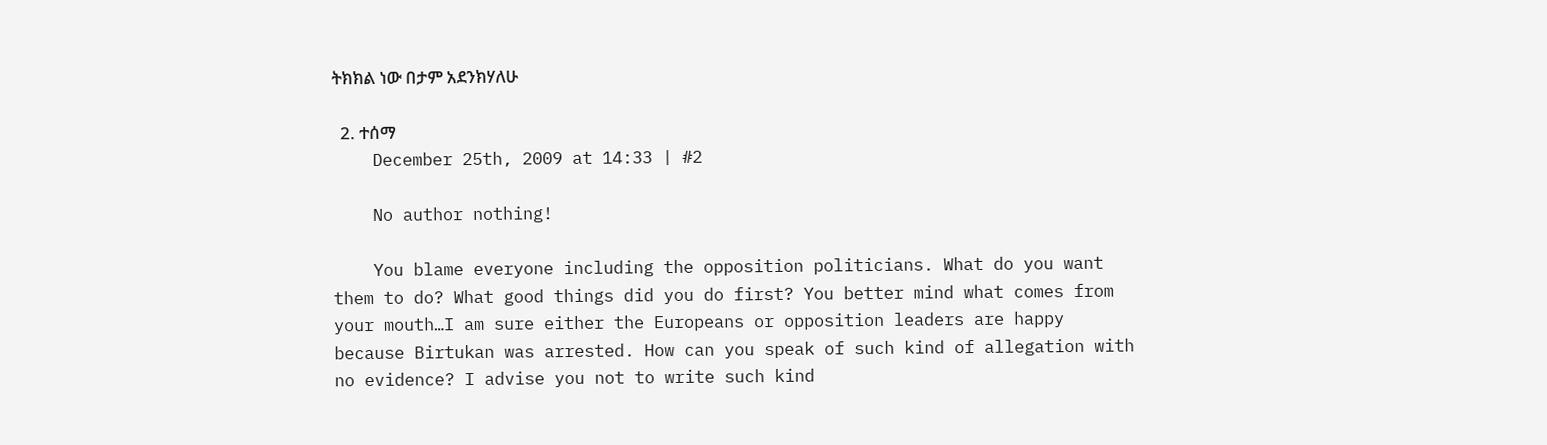ትክክል ነው በታም አደንክሃለሁ

  2. ተሰማ
    December 25th, 2009 at 14:33 | #2

    No author nothing!

    You blame everyone including the opposition politicians. What do you want them to do? What good things did you do first? You better mind what comes from your mouth…I am sure either the Europeans or opposition leaders are happy because Birtukan was arrested. How can you speak of such kind of allegation with no evidence? I advise you not to write such kind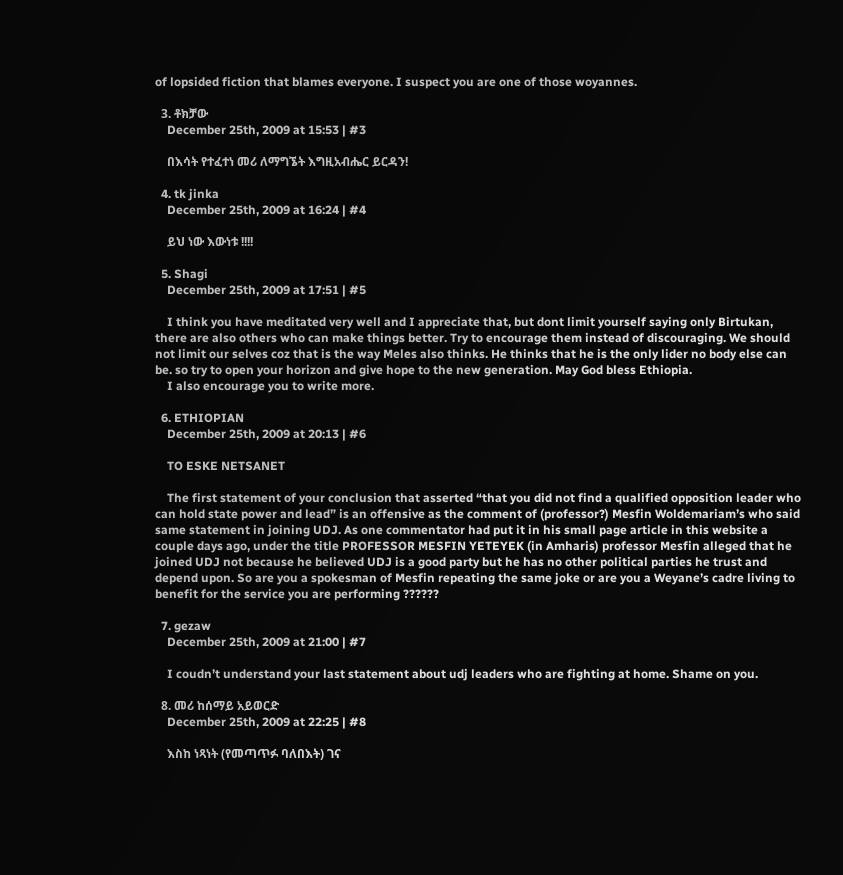of lopsided fiction that blames everyone. I suspect you are one of those woyannes.

  3. ቶክቻው
    December 25th, 2009 at 15:53 | #3

    በእሳት የተፈተነ መሪ ለማግኜት እግዚአብሔር ይርዳን!

  4. tk jinka
    December 25th, 2009 at 16:24 | #4

    ይህ ነው እውነቱ !!!!

  5. Shagi
    December 25th, 2009 at 17:51 | #5

    I think you have meditated very well and I appreciate that, but dont limit yourself saying only Birtukan, there are also others who can make things better. Try to encourage them instead of discouraging. We should not limit our selves coz that is the way Meles also thinks. He thinks that he is the only lider no body else can be. so try to open your horizon and give hope to the new generation. May God bless Ethiopia.
    I also encourage you to write more.

  6. ETHIOPIAN
    December 25th, 2009 at 20:13 | #6

    TO ESKE NETSANET

    The first statement of your conclusion that asserted “that you did not find a qualified opposition leader who can hold state power and lead” is an offensive as the comment of (professor?) Mesfin Woldemariam’s who said same statement in joining UDJ. As one commentator had put it in his small page article in this website a couple days ago, under the title PROFESSOR MESFIN YETEYEK (in Amharis) professor Mesfin alleged that he joined UDJ not because he believed UDJ is a good party but he has no other political parties he trust and depend upon. So are you a spokesman of Mesfin repeating the same joke or are you a Weyane’s cadre living to benefit for the service you are performing ??????

  7. gezaw
    December 25th, 2009 at 21:00 | #7

    I coudn’t understand your last statement about udj leaders who are fighting at home. Shame on you.

  8. መሪ ከሰማይ አይወርድ
    December 25th, 2009 at 22:25 | #8

    እስከ ነጻነት (የመጣጥፉ ባለበእት) ገና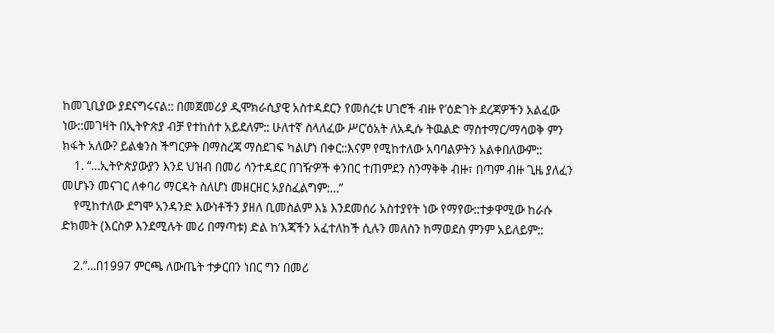ከመጊቢያው ያደናግሩናል:: በመጀመሪያ ዲሞክራሲያዊ አስተዳደርን የመሰረቱ ሀገሮች ብዙ የ’ዕድገት ደረጃዎችን አልፈው ነው::መገዛት በኢትዮጵያ ብቻ የተከሰተ አይደለም:: ሁለተኛ ስላለፈው ሥር’ዕአት ለአዲሱ ትዉልድ ማስተማር/ማሳወቅ ምን ክፋት አለው? ይልቁንስ ችግርዎት በማስረጃ ማስደገፍ ካልሆነ በቀር::እናም የሚከተለው አባባልዎትን አልቀበለውም::
    1. “…ኢትዮጵያውያን እንደ ህዝብ በመሪ ሳንተዳደር በገዥዎች ቀንበር ተጠምደን ስንማቅቅ ብዙ፣ በጣም ብዙ ጊዜ ያለፈን መሆኑን መናገር ለቀባሪ ማርዳት ስለሆነ መዘርዘር አያስፈልግም:…”
    የሚከተለው ደግሞ አንዳንድ እውነቶችን ያዘለ ቢመስልም እኔ እንደመሰሪ አስተያየት ነው የማየው::ተቃዋሚው ከራሱ ድክመት (እርስዎ እንደሚሉት መሪ በማጣቱ) ድል ከ’እጃችን አፈተለከች ሲሉን መለስን ከማወደስ ምንም አይለይም::

    2.”…በ1997 ምርጫ ለውጤት ተቃርበን ነበር ግን በመሪ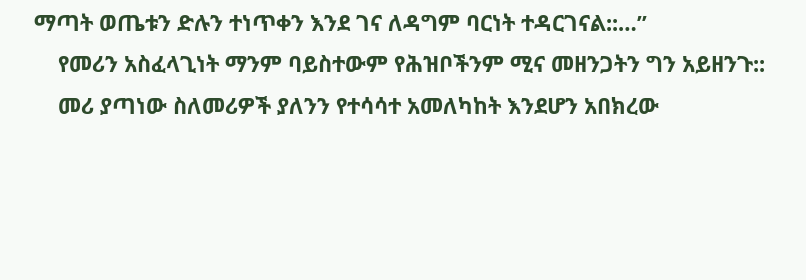ማጣት ወጤቱን ድሉን ተነጥቀን እንደ ገና ለዳግም ባርነት ተዳርገናል::…”
    የመሪን አስፈላጊነት ማንም ባይስተውም የሕዝቦችንም ሚና መዘንጋትን ግን አይዘንጉ::
    መሪ ያጣነው ስለመሪዎች ያለንን የተሳሳተ አመለካከት እንደሆን አበክረው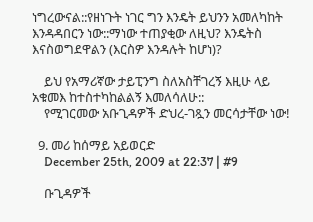ነግረውናል::የዘነጉት ነገር ግን እንዴት ይህንን አመለካከት እንዳዳበርን ነው::ማነው ተጠያቂው ለዚህ? እንዴትስ እናስወግደዋልን (እርስዎ እንዳሉት ከሆነ)?

    ይህ የአማሪኛው ታይፒንግ ስለአስቸገረኝ እዚሁ ላይ አቁመእ ከተስተካከልልኝ እመለሳለሁ::
    የሚገርመው አቡጊዳዎች ድህረ-ገጿን መርሳታቸው ነው!

  9. መሪ ከሰማይ አይወርድ
    December 25th, 2009 at 22:37 | #9

    ቡጊዳዎች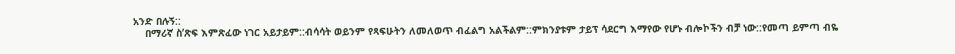አንድ በሉኝ::
    በማሪኛ ስ’ጽፍ እምጽፈው ነገር አይታይም::ብሳሳት ወይንም የጻፍሁትን ለመለወጥ ብፈልግ አልችልም::ምክንያቱም ታይፕ ሳደርግ እማየው የሆኑ ብሎኮችን ብቻ ነው::የመጣ ይምጣ ብዬ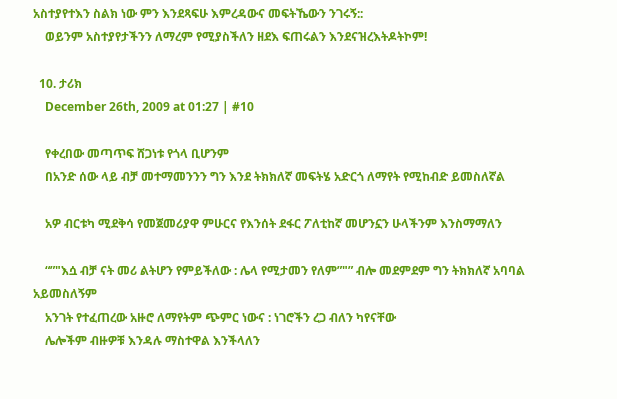አስተያየተእን ስልክ ነው ምን እንደጻፍሁ እምረዳውና መፍትኼውን ንገሩኝ::
    ወይንም አስተያየታችንን ለማረም የሚያስችለን ዘደእ ፍጠሩልን እንደናዝረእትዶትኮም!

  10. ታሪክ
    December 26th, 2009 at 01:27 | #10

    የቀረበው መጣጥፍ ሸጋነቱ የጎላ ቢሆንም
    በአንድ ሰው ላይ ብቻ መተማመንንን ግን እንደ ትክክለኛ መፍትሄ አድርጎ ለማየት የሚከብድ ይመስለኛል

    አዎ ብርቱካ ሚደቅሳ የመጀመሪያዋ ምሁርና የእንሰት ደፋር ፖለቲከኛ መሆንኗን ሁላችንም እንስማማለን

    “”"እሷ ብቻ ናት መሪ ልትሆን የምይችለው : ሌላ የሚታመን የለም”"” ብሎ መደምደም ግን ትክክለኛ አባባል አይመስለኝም
    አንገት የተፈጠረው አዙሮ ለማየትም ጭምር ነውና : ነገሮችን ረጋ ብለን ካየናቸው
    ሌሎችም ብዙዎቹ እንዳሉ ማስተዋል እንችላለን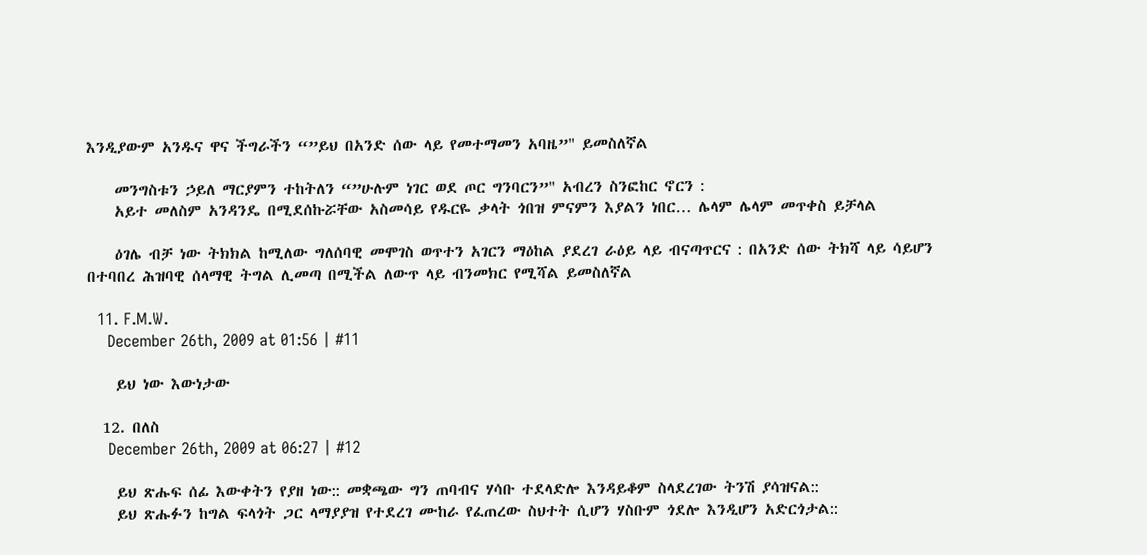እንዲያውም አንዱና ዋና ችግራችን “”ይህ በአንድ ሰው ላይ የመተማመን አባዜ”" ይመስለኛል

    መንግስቱን ኃይለ ማርያምን ተከትለን “”ሁሉም ነገር ወደ ጦር ግንባርን”" አብረን ስንፎከር ኖርን :
    አይተ መለስም አንዳንዴ በሚደሰኩሯቸው አስመሳይ የዱርዬ ቃላት ጎበዝ ምናምን እያልን ነበር… ሌላም ሌላም መጥቀስ ይቻላል

    ዕገሌ ብቻ ነው ትክክል ከሚለው ግለሰባዊ መሞገስ ወጥተን አገርን ማዕከል ያደረገ ራዕይ ላይ ብናጣጥርና : በአንድ ሰው ትክሻ ላይ ሳይሆን በተባበረ ሕዝባዊ ሰላማዊ ትግል ሊመጣ በሚችል ለውጥ ላይ ብንመክር የሚሻል ይመስለኛል

  11. F.M.W.
    December 26th, 2009 at 01:56 | #11

    ይህ ነው እውነታው

  12. በለስ
    December 26th, 2009 at 06:27 | #12

    ይህ ጽሑፍ ሰፊ እውቀትን የያዘ ነው:: መቋጫው ግን ጠባብና ሃሳቡ ተደላድሎ እንዳይቆም ስላደረገው ትንሽ ያሳዝናል::
    ይህ ጽሑፉን ከግል ፍላጎት ጋር ላማያያዝ የተደረገ ሙከራ የፈጠረው ስህተት ሲሆን ሃስቡም ጎደሎ እንዲሆን አድርጎታል::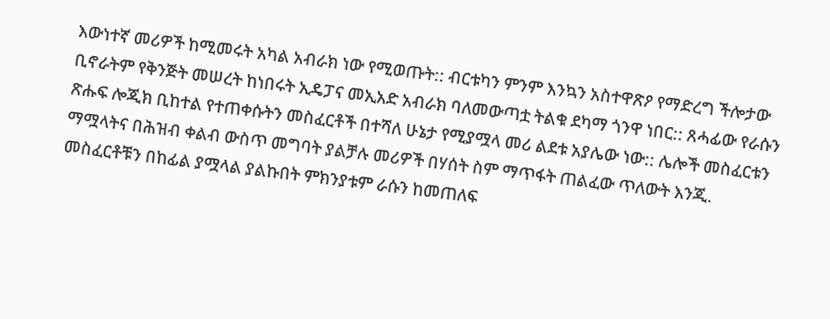እውነተኛ መሪዎች ከሚመሩት አካል አብራክ ነው የሚወጡት:: ብርቱካን ምንም እንኳን አስተዋጽዖ የማድረግ ችሎታው ቢኖራትም የቅንጅት መሠረት ከነበሩት ኢዴፓና መኢአድ አብራክ ባለመውጣቷ ትልቁ ደካማ ጎንዋ ነበር:: ጸሓፊው የራሱን ጽሑፍ ሎጂክ ቢከተል የተጠቀሱትን መስፈርቶች በተሻለ ሁኔታ የሚያሟላ መሪ ልደቱ አያሌው ነው:: ሌሎች መስፈርቱን ማሟላትና በሕዝብ ቀልብ ውስጥ መግባት ያልቻሉ መሪዎች በሃሰት ስም ማጥፋት ጠልፈው ጥለውት እንጂ. መስፈርቶቹን በከፊል ያሟላል ያልኩበት ምክንያቱም ራሱን ከመጠለፍ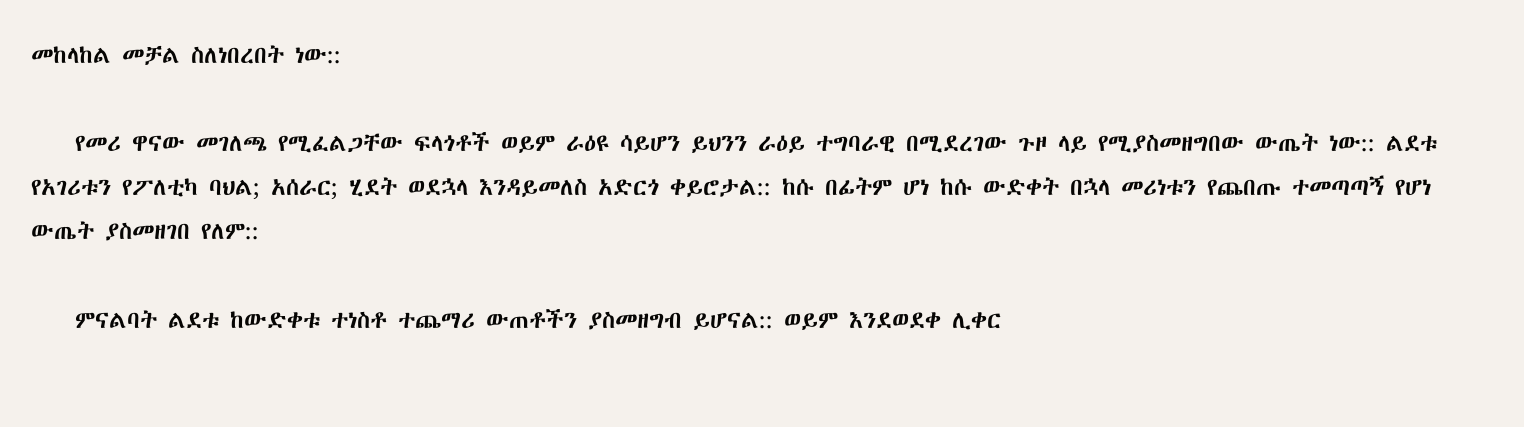መከላከል መቻል ስለነበረበት ነው::

    የመሪ ዋናው መገለጫ የሚፈልጋቸው ፍላጎቶች ወይም ራዕዩ ሳይሆን ይህንን ራዕይ ተግባራዊ በሚደረገው ጉዞ ላይ የሚያስመዘግበው ውጤት ነው:: ልደቱ የአገሪቱን የፖለቲካ ባህል; አሰራር; ሂደት ወደኋላ እንዳይመለስ አድርጎ ቀይሮታል:: ከሱ በፊትም ሆነ ከሱ ውድቀት በኋላ መሪነቱን የጨበጡ ተመጣጣኝ የሆነ ውጤት ያስመዘገበ የለም::

    ምናልባት ልደቱ ከውድቀቱ ተነስቶ ተጨማሪ ውጠቶችን ያስመዘግብ ይሆናል:: ወይም እንደወደቀ ሊቀር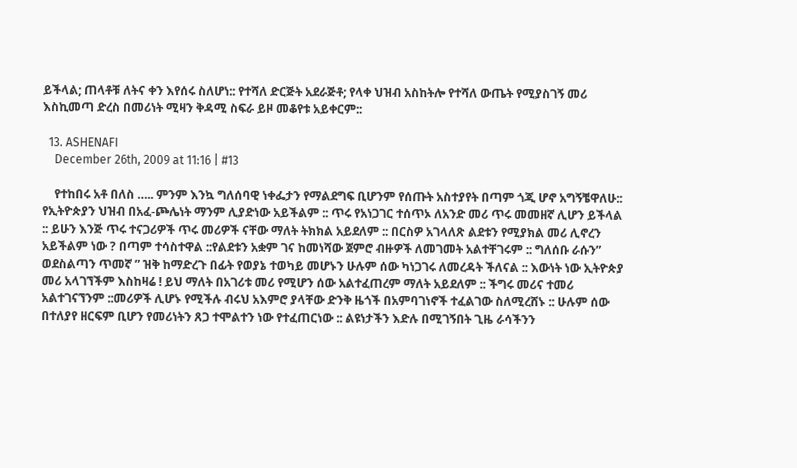ይችላል; ጠላቶቹ ለትና ቀን እየሰሩ ስለሆነ:: የተሻለ ድርጅት አደራጅቶ; የላቀ ህዝብ አስከትሎ የተሻለ ውጤት የሚያስገኝ መሪ እስኪመጣ ድረስ በመሪነት ሚዛን ቅዳሚ ስፍራ ይዞ መቆየቱ አይቀርም::

  13. ASHENAFI
    December 26th, 2009 at 11:16 | #13

    የተከበሩ አቶ በለስ ….. ምንም እንኳ ግለሰባዊ ነቀፌታን የማልደግፍ ቢሆንም የሰጡት አስተያየት በጣም ጎጂ ሆኖ አግኝቼዋለሁ:: የኢትዮጵያን ህዝብ በአፈ-ጮሌነት ማንም ሊያድነው አይችልም :: ጥሩ የአነጋገር ተሰጥኦ ለአንድ መሪ ጥሩ መመዘኛ ሊሆን ይችላል :: ይሁን እንጅ ጥሩ ተናጋሪዎች ጥሩ መሪዎች ናቸው ማለት ትክክል አይደለም :: በርስዎ አገላለጽ ልደቱን የሚያክል መሪ ሊኖረን አይችልም ነው ? በጣም ተሳስተዋል ::የልደቱን አቋም ገና ከመነሻው ጀምሮ ብዙዎች ለመገመት አልተቸገሩም :: ግለሰቡ ራሱን” ወደስልጣን ጥመኛ ” ዝቅ ከማድረጉ በፊት የወያኔ ተወካይ መሆኑን ሁሉም ሰው ካነጋገሩ ለመረዳት ችለናል :: እውነት ነው ኢትዮጵያ መሪ አላገኘችም እስከዛሬ ! ይህ ማለት በአገሪቱ መሪ የሚሆን ሰው አልተፈጠረም ማለት አይደለም :: ችግሩ መሪና ተመሪ አልተገናኘንም ::መሪዎች ሊሆኑ የሚችሉ ብሩህ አእምሮ ያላቸው ድንቅ ዜጎች በአምባገነኖች ተፈልገው ስለሚረሸኑ :: ሁሉም ሰው በተለያየ ዘርፍም ቢሆን የመሪነትን ጸጋ ተሞልተን ነው የተፈጠርነው :: ልዩነታችን እድሉ በሚገኝበት ጊዜ ራሳችንን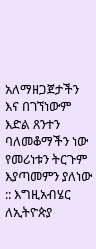አለማዘጋጀታችን እና በገኘነውም እድል ጸንተን ባለመቆማችን ነው የመሪነቱን ትርጉም እያጣመምን ያለነው :: እግዚአብሄር ለኢትዮጵያ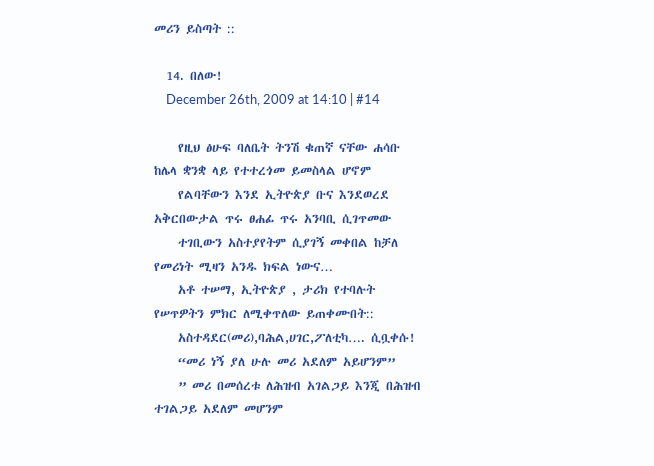መሪን ይስጣት ::

  14. በለው!
    December 26th, 2009 at 14:10 | #14

    የዚህ ፅሁፍ ባለቤት ትንሽ ቁጠኛ ናቸው ሐሳቡ ከሌላ ቋንቋ ላይ የተተረጎመ ይመስላል ሆኖም
    የልባቸውን እንደ ኢትዮጵያ ቡና እንደወረደ አቅርበውታል ጥሩ ፀሐፊ ጥሩ አንባቢ ሲገጥመው
    ተገቢውን አስተያየትም ሲያገኝ መቀበል ከቻለ የመሪነት ሚዛን አንዱ ክፍል ነውና…
    አቶ ተሠማ, ኢትዮጵያ , ታሪክ የተባሉት የሠጥዎትን ምክር ለሚቀጥለው ይጠቀሙበት::
    አስተዳደር(መሪ),ባሕል,ሀገር,ፖለቲካ…. ሲቧቀሱ!
    “መሪ ነኝ ያለ ሁሉ መሪ አደለም አይሆንም”
    ” መሪ በመሰረቱ ለሕዝብ አገልጋይ እንጂ በሕዝብ ተገልጋይ አደለም መሆንም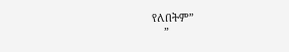የለበትም”
    ”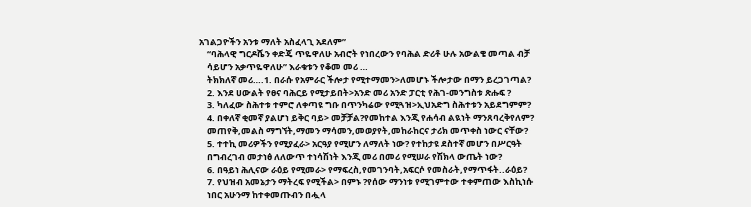አገልጋዮችን አንቱ ማለት አስፈላጊ አደለም”
    “ባሕላዊ ግርዶሼን ቀድጄ ጥዬዋለሁ አብሮት የነበረውን የባሕል ድሪቶ ሁሉ አውልቄ መጣል ብቻ
    ሳይሆን አቃጥዬዋለሁ” እራቁቱን የቆመ መሪ …
    ትክክለኛ መሪ….1. በራሱ የአምራር ችሎታ የሚተማመን>ለመሆኑ ችሎታው በማን ይረጋገጣል?
    2. እንደ ሀውልት የፀና ባሕርይ የሚታይበት>አንድ መሪ አንድ ፓርቲ የሕገ-መንግስቱ ጽሑፍ ?
    3. ካለፈው ስሕተቱ ተምሮ ለቀጣዩ ግቡ በጥንካሬው የሚጓዝ>ኢህአድግ ስሕተቱን አይደግምም?
    4. በቀለኛ ቂመኛ ያልሆነ ይቅር ባይ> መቻቻል?የመከተል እንጂ የሐሳብ ልዪነት ማንጸባረቅየለም?
    መጠየቅ,መልስ ማግኘት,ማመን ማሳመን,መወያየት,መከራከርና ታሪክ መጥቀስ ነውር ናቸው?
    5. ተተኪ መሪዎችን የሚያፈራ> አርዓያ የሚሆን ለማለት ነው? የተከታዩ ደስተኛ መሆን በሥርዓት
    በግብረገብ መታነፅ ለለውጥ ተነሳሽነት እንጂ መሪ በመሪ የሚሠራ የሽክላ ውጤት ነው?
    6. በዓይነ ሕሊናው ራዕይ የሚመራ> የማፍረስ,የመገንባት,አፍርሶ የመስራት,የማጥፋት..ራዕይ?
    7. የህዝብ አመኔታን ማትረፍ የሚችል> በምኑ ?የሰው ማንነቱ የሚገምተው ተቀምጠው እስኪነሱ
    ነበር አሁንማ ከተቀመጡብን በሗላ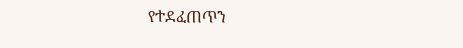የተደፈጠጥን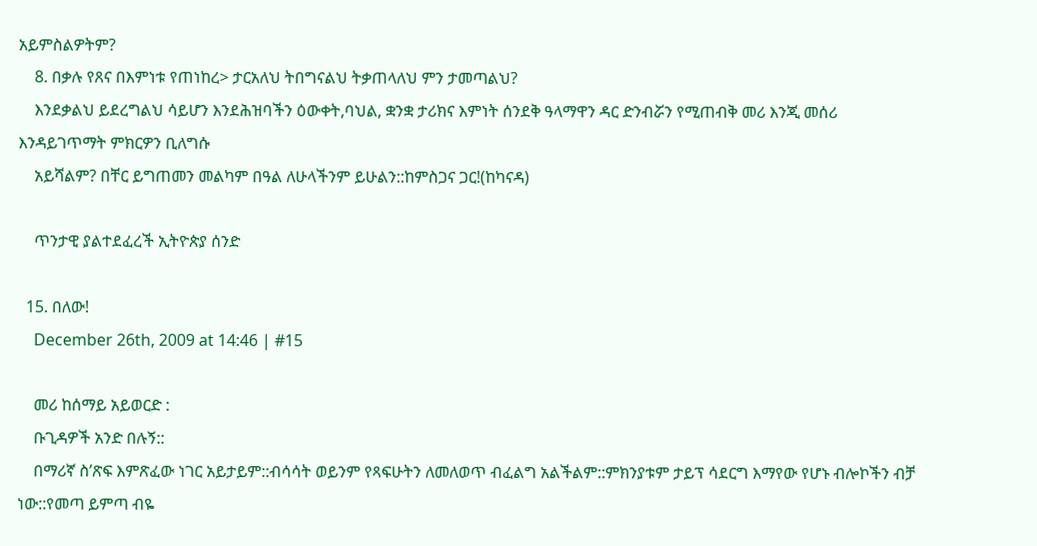አይምስልዎትም?
    8. በቃሉ የጸና በእምነቱ የጠነከረ> ታርአለህ ትበግናልህ ትቃጠላለህ ምን ታመጣልህ?
    እንደቃልህ ይደረግልህ ሳይሆን እንደሕዝባችን ዕውቀት,ባህል, ቋንቋ ታሪክና እምነት ሰንደቅ ዓላማዋን ዳር ድንብሯን የሚጠብቅ መሪ እንጂ መሰሪ እንዳይገጥማት ምክርዎን ቢለግሱ
    አይሻልም? በቸር ይግጠመን መልካም በዓል ለሁላችንም ይሁልን::ከምስጋና ጋር!(ከካናዳ)

    ጥንታዊ ያልተደፈረች ኢትዮጵያ ሰንድ

  15. በለው!
    December 26th, 2009 at 14:46 | #15

    መሪ ከሰማይ አይወርድ :
    ቡጊዳዎች አንድ በሉኝ::
    በማሪኛ ስ’ጽፍ እምጽፈው ነገር አይታይም::ብሳሳት ወይንም የጻፍሁትን ለመለወጥ ብፈልግ አልችልም::ምክንያቱም ታይፕ ሳደርግ እማየው የሆኑ ብሎኮችን ብቻ ነው::የመጣ ይምጣ ብዬ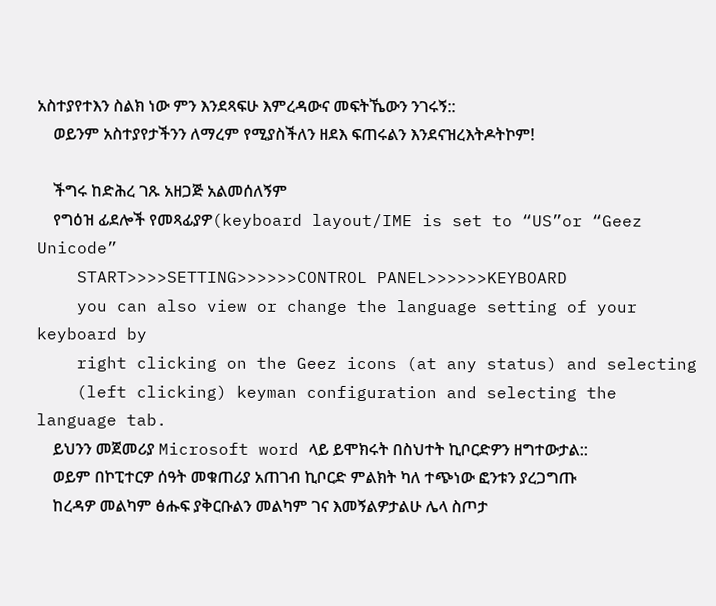አስተያየተእን ስልክ ነው ምን እንደጻፍሁ እምረዳውና መፍትኼውን ንገሩኝ::
    ወይንም አስተያየታችንን ለማረም የሚያስችለን ዘደእ ፍጠሩልን እንደናዝረእትዶትኮም!

    ችግሩ ከድሕረ ገጹ አዘጋጅ አልመሰለኝም
    የግዕዝ ፊደሎች የመጻፊያዎ(keyboard layout/IME is set to “US”or “Geez Unicode”
    START>>>>SETTING>>>>>>CONTROL PANEL>>>>>>KEYBOARD
    you can also view or change the language setting of your keyboard by
    right clicking on the Geez icons (at any status) and selecting
    (left clicking) keyman configuration and selecting the language tab.
    ይህንን መጀመሪያ Microsoft word ላይ ይሞክሩት በስህተት ኪቦርድዎን ዘግተውታል::
    ወይም በኮፒተርዎ ሰዓት መቁጠሪያ አጠገብ ኪቦርድ ምልክት ካለ ተጭነው ፎንቱን ያረጋግጡ
    ከረዳዎ መልካም ፅሑፍ ያቅርቡልን መልካም ገና እመኝልዎታልሁ ሌላ ስጦታ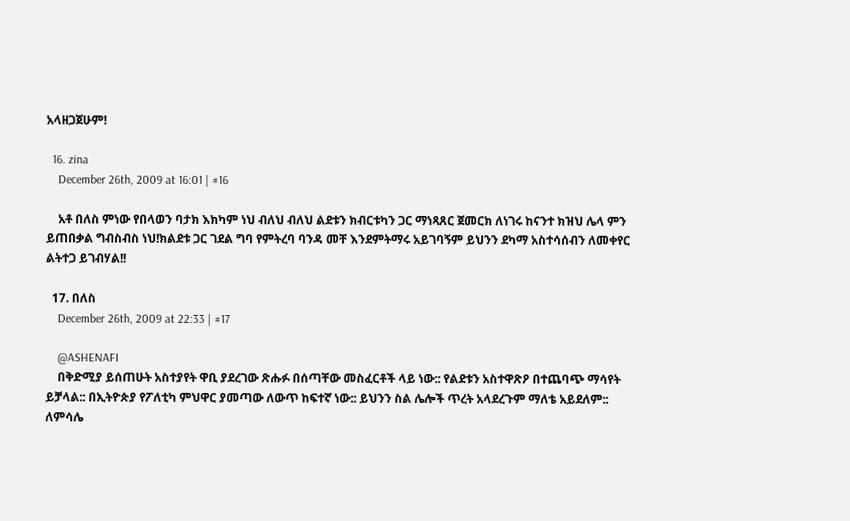አላዘጋጀሁም!

  16. zina
    December 26th, 2009 at 16:01 | #16

    አቶ በለስ ምነው የበላወን ባታክ እክካም ነህ ብለህ ብለህ ልደቱን ክብርቱካን ጋር ማነጻጸር ጀመርክ ለነገሩ ከናንተ ክዝህ ሌላ ምን ይጠበቃል ግብስብስ ነህ!ክልደቱ ጋር ገደል ግባ የምትረባ ባንዳ መቸ እንደምትማሩ አይገባኝም ይህንን ደካማ አስተሳሰብን ለመቀየር ልትተጋ ይገብሃል!!

  17. በለስ
    December 26th, 2009 at 22:33 | #17

    @ASHENAFI
    በቅድሚያ ይሰጠሁት አስተያየት ዋቢ ያደረገው ጽሑፉ በሰጣቸው መስፈርቶች ላይ ነው:: የልደቱን አስተዋጽዖ በተጨባጭ ማሳየት ይቻላል:: በኢትዮጵያ የፖለቲካ ምህዋር ያመጣው ለውጥ ከፍተኛ ነው:: ይህንን ስል ሌሎች ጥረት አላደረጉም ማለቴ አይደለም:: ለምሳሌ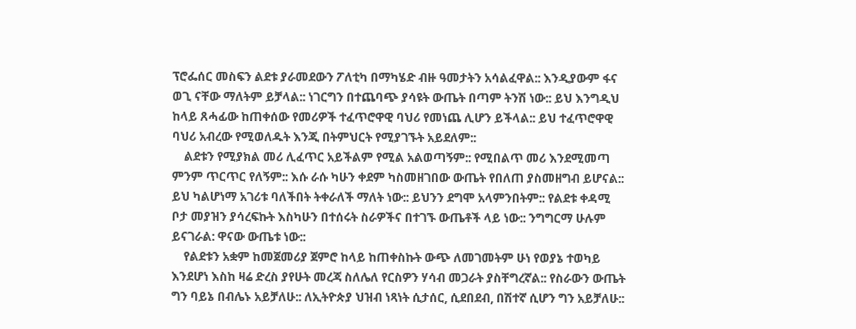ፕሮፌሰር መስፍን ልደቱ ያራመደውን ፖለቲካ በማካሄድ ብዙ ዓመታትን አሳልፈዋል:: እንዲያውም ፋና ወጊ ናቸው ማለትም ይቻላል:: ነገርግን በተጨባጭ ያሳዩት ውጤት በጣም ትንሽ ነው:: ይህ እንግዲህ ከላይ ጸሓፊው ከጠቀሰው የመሪዎች ተፈጥሮዋዊ ባህሪ የመነጨ ሊሆን ይችላል:: ይህ ተፈጥሮዋዊ ባህሪ አብረው የሚወለዱት እንጂ በትምህርት የሚያገኙት አይደለም::
    ልደቱን የሚያክል መሪ ሊፈጥር አይችልም የሚል አልወጣኝም:: የሚበልጥ መሪ እንደሚመጣ ምንም ጥርጥር የለኝም:: እሱ ራሱ ካሁን ቀደም ካስመዘገበው ውጤት የበለጠ ያስመዘግብ ይሆናል:: ይህ ካልሆነማ አገሪቱ ባለችበት ትቀራለች ማለት ነው:: ይህንን ደግሞ አላምንበትም:: የልደቱ ቀዳሚ ቦታ መያዝን ያሳረፍኩት እስካሁን በተሰሩት ስራዎችና በተገኙ ውጤቶች ላይ ነው:: ንግግርማ ሁሉም ይናገራል: ዋናው ውጤቱ ነው::
    የልደቱን አቋም ከመጀመሪያ ጀምሮ ከላይ ከጠቀስኩት ውጭ ለመገመትም ሁነ የወያኔ ተወካይ እንደሆነ እስከ ዛሬ ድረስ ያየሁት መረጃ ስለሌለ የርስዎን ሃሳብ መጋራት ያስቸግረኛል:: የስራውን ውጤት ግን ባይኔ በብሌኑ አይቻለሁ:: ለኢትዮጵያ ህዝብ ነጻነት ሲታሰር, ሲደበደብ, በሽተኛ ሲሆን ግን አይቻለሁ::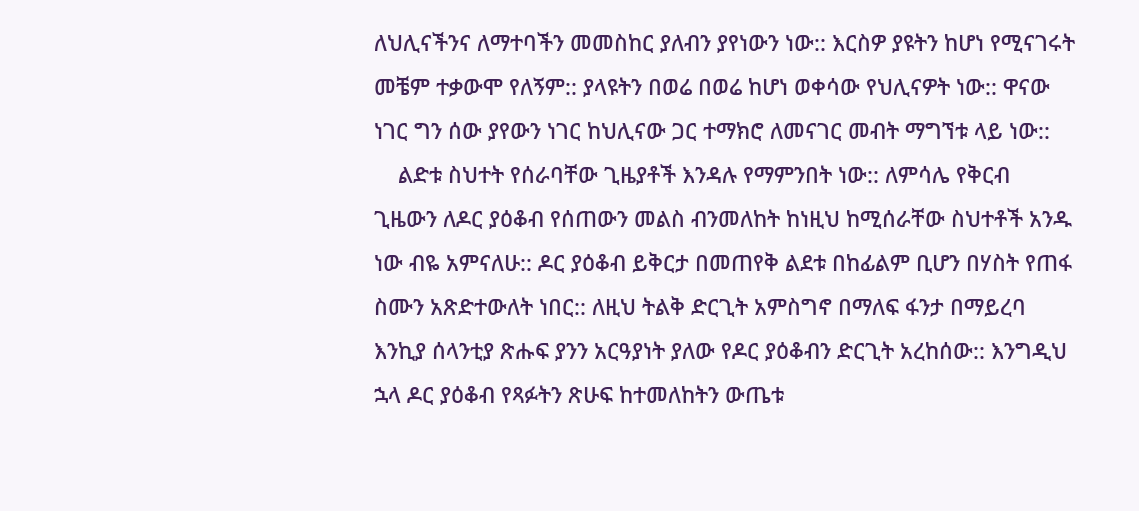ለህሊናችንና ለማተባችን መመስከር ያለብን ያየነውን ነው:: እርስዎ ያዩትን ከሆነ የሚናገሩት መቼም ተቃውሞ የለኝም:: ያላዩትን በወሬ በወሬ ከሆነ ወቀሳው የህሊናዎት ነው:: ዋናው ነገር ግን ሰው ያየውን ነገር ከህሊናው ጋር ተማክሮ ለመናገር መብት ማግኘቱ ላይ ነው::
    ልድቱ ስህተት የሰራባቸው ጊዜያቶች እንዳሉ የማምንበት ነው:: ለምሳሌ የቅርብ ጊዜውን ለዶር ያዕቆብ የሰጠውን መልስ ብንመለከት ከነዚህ ከሚሰራቸው ስህተቶች አንዱ ነው ብዬ አምናለሁ:: ዶር ያዕቆብ ይቅርታ በመጠየቅ ልደቱ በከፊልም ቢሆን በሃስት የጠፋ ስሙን አጽድተውለት ነበር:: ለዚህ ትልቅ ድርጊት አምስግኖ በማለፍ ፋንታ በማይረባ እንኪያ ሰላንቲያ ጽሑፍ ያንን አርዓያነት ያለው የዶር ያዕቆብን ድርጊት አረከሰው:: እንግዲህ ኋላ ዶር ያዕቆብ የጻፉትን ጽሁፍ ከተመለከትን ውጤቱ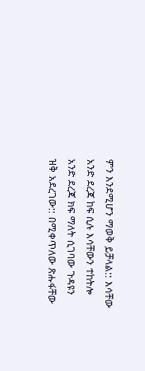ምን እንደሚሆን ማወቅ ይቻላል:: እሳቸው አንድ ደረጃ ከፍ ሲሉ እሳቸውን ተከትሎ አንድ ደረጃ ክፍ ማለት ሲገባው ጉዳዩን ዝቅ አደረገው:: በሚቀጥለው ጽሑፋቸው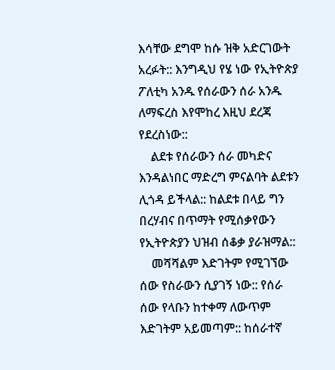እሳቸው ደግሞ ከሱ ዝቅ አድርገውት አረፉት:: እንግዲህ የሄ ነው የኢትዮጵያ ፖለቲካ አንዱ የሰራውን ሰራ አንዱ ለማፍረስ እየሞከረ እዚህ ደረጃ የደረስነው::
    ልደቱ የሰራውን ሰራ መካድና እንዳልነበር ማድረግ ምናልባት ልደቱን ሊጎዳ ይችላል:: ከልደቱ በላይ ግን በረሃብና በጥማት የሚሰቃየውን የኢትዮጵያን ህዝብ ሰቆቃ ያራዝማል::
    መሻሻልም እድገትም የሚገኘው ሰው የስራውን ሲያገኝ ነው:: የሰራ ሰው የላቡን ከተቀማ ለውጥም እድገትም አይመጣም:: ከሰራተኛ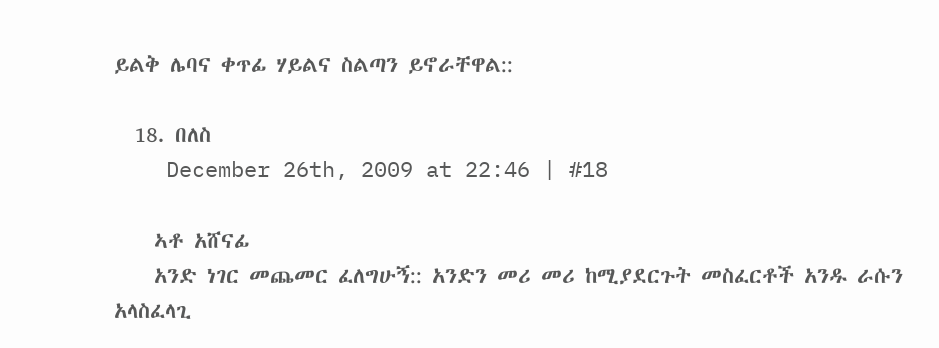ይልቅ ሌባና ቀጥፊ ሃይልና ስልጣን ይኖራቸዋል::

  18. በለስ
    December 26th, 2009 at 22:46 | #18

    ኣቶ አሸናፊ
    አንድ ነገር መጨመር ፈለግሁኝ:: አንድን መሪ መሪ ከሚያደርጉት መስፈርቶች አንዱ ራሱን አላስፈላጊ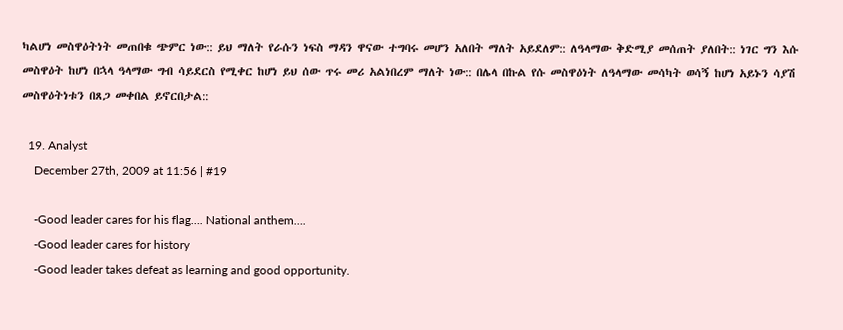ካልሆነ መስዋዕትነት መጠበቁ ጭምር ነው:: ይህ ማለት የራሱን ነፍስ ማዳን ዋናው ተግባሩ መሆን አለበት ማለት አይደለም:: ለዓላማው ቅድሚያ መሰጠት ያለበት:: ነገር ግን እሱ መስዋዕት ከሆነ በኋላ ዓላማው ግብ ሳይደርስ የሚቀር ከሆነ ይህ ሰው ጥሩ መሪ አልነበረም ማለት ነው:: በሌላ በኩል የሱ መስዋዕነት ለዓላማው መሳካት ወሳኝ ከሆነ አይኑን ሳያሽ መስዋዕትነቱን በጸጋ መቀበል ይኖርበታል::

  19. Analyst
    December 27th, 2009 at 11:56 | #19

    -Good leader cares for his flag…. National anthem….
    -Good leader cares for history
    -Good leader takes defeat as learning and good opportunity.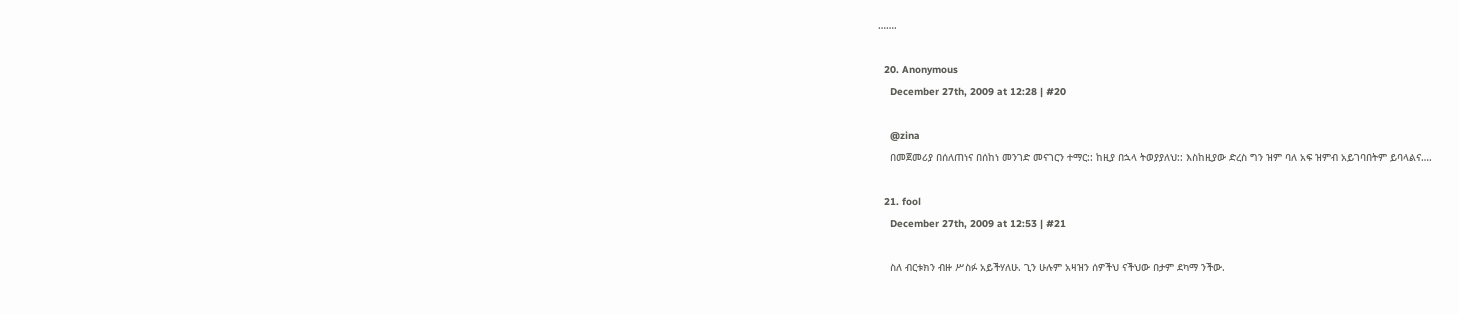…….

  20. Anonymous
    December 27th, 2009 at 12:28 | #20

    @zina
    በመጀመሪያ በሰለጠነና በሰከነ መንገድ መናገርን ተማር:: ከዚያ በኋላ ትወያያለህ:: እስከዚያው ድረስ ግን ዝም ባለ አፍ ዝምብ አይገባበትም ይባላልና….

  21. fool
    December 27th, 2009 at 12:53 | #21

    ስለ ብርቱክን ብዙ ሥስፉ አይችሃለሁ. ጊን ሁሉም አዛዝን ሰዎችህ ናችህው በታም ደካማ ንችው.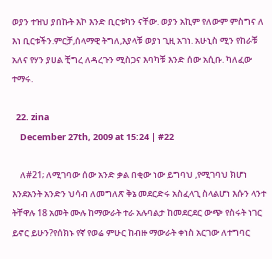ወያን ተዝህ ያበኩት እኮ እንድ ቢርቱካን ናቸው. ወያን አኪም የለውም ምስግና ለ እነ ቢርቱችን.ምርቻ,ሰላማዊ ትግለ,እያላቹ ወያነ ጊዚ አገነ. አሁኒስ ሚን የከራቹ አለና የሃን ያሀል ቺግረ ለዳረጉን ሚስጋና እባካቹ እንድ ሰው አሲቡ. ካለፈው ተማሩ.

  22. zina
    December 27th, 2009 at 15:24 | #22

    ለ#21; ለሚገባው ሰው አንድ ቃል በቂው ነው ይግባህ ,የሚገባህ ክሆነ እንደአንት አንድን ህሳብ ለመግለጽ ቅኔ መደርድሩ አስፈላጊ ስላልሆነ እሱን ላንተ ትቸዋሉ 18 አመት ሙሉ ከማውራት ተራ አሉባልታ ከመደርደር ውጭ የስሩት ነገር ይኖር ይሁን?የሰክኑ የኛ የወሬ ምሁር ከብዙ ማውራት ቀነስ አርገው ለተግባር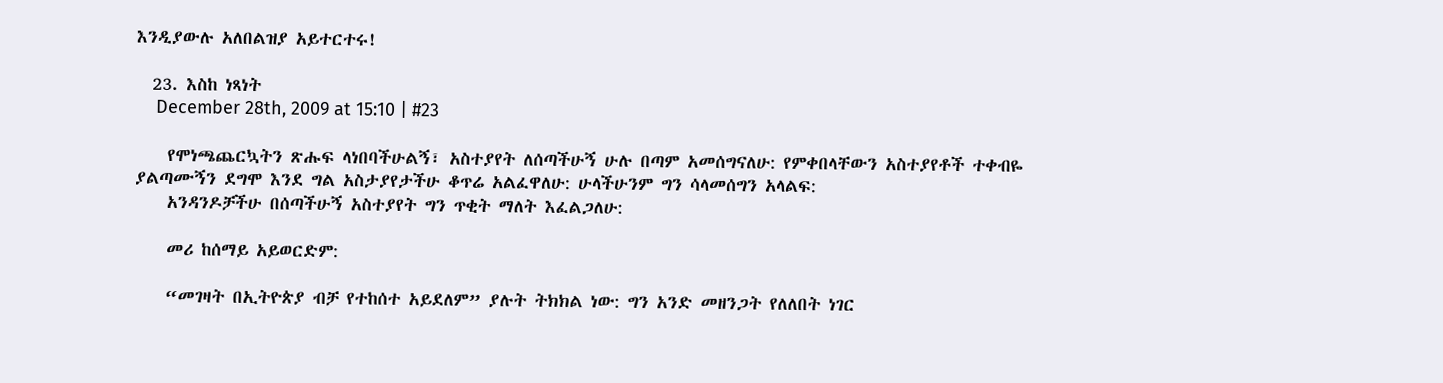እንዲያውሉ አለበልዝያ አይተርተሩ!

  23. እስከ ነጻነት
    December 28th, 2009 at 15:10 | #23

    የሞነጫጨርኳትን ጽሑፍ ላነበባችሁልኝ፣ አስተያየት ለሰጣችሁኝ ሁሉ በጣም አመሰግናለሁ: የምቀበላቸውን አስተያየቶች ተቀብዬ ያልጣሙኝን ደግሞ እንደ ግል አስታያየታችሁ ቆጥሬ አልፈዋለሁ: ሁላችሁንም ግን ሳላመሰግን አላልፍ:
    አንዳንዶቻችሁ በሰጣችሁኝ አስተያየት ግን ጥቂት ማለት እፈልጋለሁ:

    መሪ ከሰማይ አይወርድም:

    “መገዛት በኢትዮጵያ ብቻ የተከሰተ አይደለም” ያሉት ትክክል ነው: ግን አንድ መዘንጋት የለለበት ነገር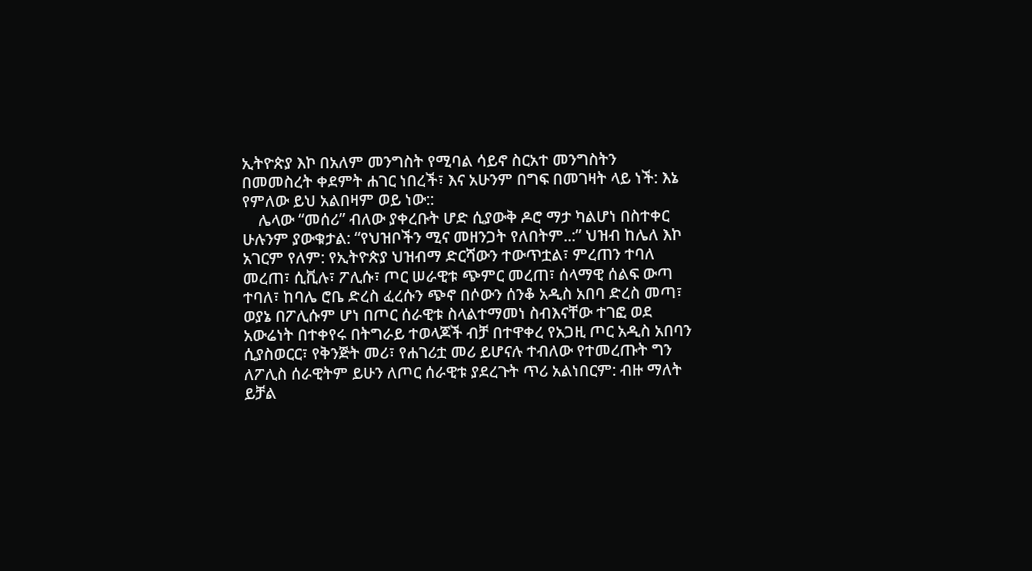ኢትዮጵያ እኮ በአለም መንግስት የሚባል ሳይኖ ስርአተ መንግስትን በመመስረት ቀደምት ሐገር ነበረች፣ እና አሁንም በግፍ በመገዛት ላይ ነች: እኔ የምለው ይህ አልበዛም ወይ ነው::
    ሌላው “መሰሪ” ብለው ያቀረቡት ሆድ ሲያውቅ ዶሮ ማታ ካልሆነ በስተቀር ሁሉንም ያውቁታል: “የህዝቦችን ሚና መዘንጋት የለበትም..:” ህዝብ ከሌለ እኮ አገርም የለም: የኢትዮጵያ ህዝብማ ድርሻውን ተውጥቷል፣ ምረጠን ተባለ መረጠ፣ ሲቪሉ፣ ፖሊሱ፣ ጦር ሠራዊቱ ጭምር መረጠ፣ ሰላማዊ ሰልፍ ውጣ ተባለ፣ ከባሌ ሮቤ ድረስ ፈረሱን ጭኖ በሶውን ሰንቆ አዲስ አበባ ድረስ መጣ፣ ወያኔ በፖሊሱም ሆነ በጦር ሰራዊቱ ስላልተማመነ ስብእናቸው ተገፎ ወደ አውሬነት በተቀየሩ በትግራይ ተወላጆች ብቻ በተዋቀረ የአጋዚ ጦር አዲስ አበባን ሲያስወርር፣ የቅንጅት መሪ፣ የሐገሪቷ መሪ ይሆናሉ ተብለው የተመረጡት ግን ለፖሊስ ሰራዊትም ይሁን ለጦር ሰራዊቱ ያደረጉት ጥሪ አልነበርም: ብዙ ማለት ይቻል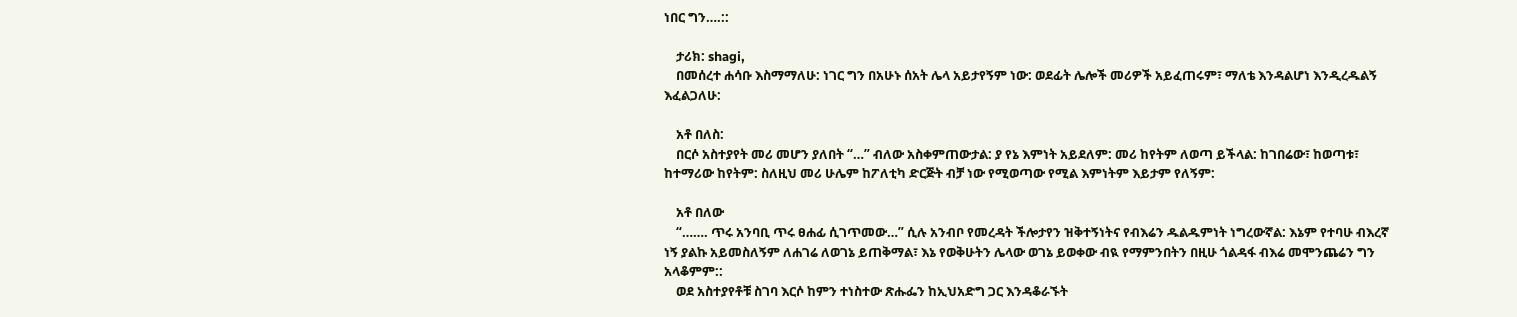ነበር ግን….::

    ታሪክ: shagi,
    በመሰረተ ሐሳቡ እስማማለሁ: ነገር ግን በአሁኑ ሰአት ሌላ አይታየኝም ነው: ወደፊት ሌሎች መሪዎች አይፈጠሩም፣ ማለቴ እንዳልሆነ እንዲረዱልኝ እፈልጋለሁ:

    አቶ በለስ:
    በርሶ አስተያየት መሪ መሆን ያለበት “…” ብለው አስቀምጠውታል: ያ የኔ እምነት አይደለም: መሪ ከየትም ለወጣ ይችላል: ከገበሬው፣ ከወጣቱ፣ ከተማሪው ከየትም: ስለዚህ መሪ ሁሌም ከፖለቲካ ድርጅት ብቻ ነው የሚወጣው የሚል እምነትም እይታም የለኝም:

    አቶ በለው
    “……. ጥሩ አንባቢ ጥሩ ፀሐፊ ሲገጥመው…” ሲሉ አንብቦ የመረዳት ችሎታየን ዝቅተኝነትና የብእሬን ዱልዱምነት ነግረውኛል: እኔም የተባሁ ብእረኛ ነኝ ያልኩ አይመስለኝም ለሐገሬ ለወገኔ ይጠቅማል፣ እኔ የወቅሁትን ሌላው ወገኔ ይወቀው ብዪ የማምንበትን በዚሁ ጎልዳፋ ብእሬ መሞንጨሬን ግን አላቆምም::
    ወደ አስተያየቶቹ ስገባ እርሶ ከምን ተነስተው ጽሑፌን ከኢህአድግ ጋር እንዳቆራኙት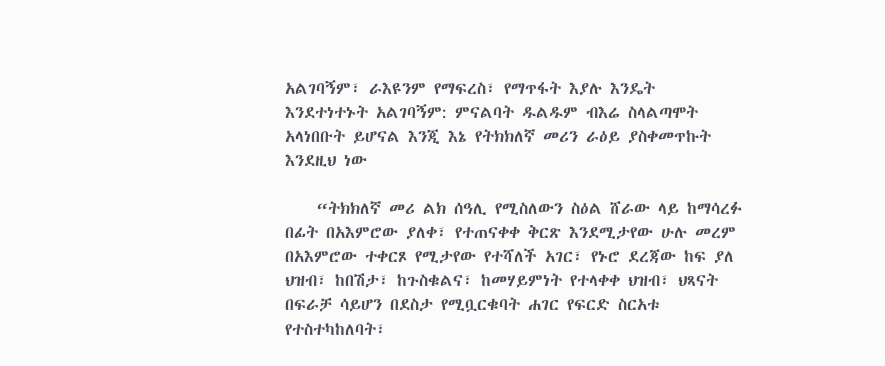አልገባኝም፣ ራእዩንም የማፍረስ፣ የማጥፋት እያሉ እንዴት እንደተነተኑት አልገባኝም: ምናልባት ዱልዱም ብእሬ ስላልጣሞት አላነበቡት ይሆናል እንጂ እኔ የትክክለኛ መሪን ራዕይ ያስቀመጥኩት እንደዚህ ነው

    “ትክክለኛ መሪ ልክ ሰዓሊ የሚስለውን ስዕል ሸራው ላይ ከማሳረፉ በፊት በአእምሮው ያለቀ፣ የተጠናቀቀ ቅርጽ እንደሚታየው ሁሉ መረም በአእምሮው ተቀርጾ የሚታየው የተሻለች አገር፣ የኑሮ ደረጃው ከፍ ያለ ህዝብ፣ ከበሽታ፣ ከጉስቁልና፣ ከመሃይምነት የተላቀቀ ህዝብ፣ ህጻናት በፍራቻ ሳይሆን በደስታ የሚቧርቁባት ሐገር የፍርድ ስርአቱ የተስተካከለባት፣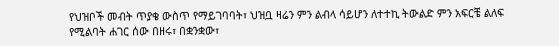የህዝቦች መብት ጥያቄ ውስጥ የማይገባባት፣ ህዝቧ ዛሬን ምን ልብላ ሳይሆን ለተተኪ ትውልድ ምን አፍርቼ ልለፍ የሚልባት ሐገር ሰው በዘሩ፣ በቋንቋው፣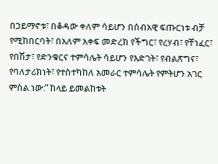በኃይማኖቱ፣ በቆዳው ቀለም ሳይሆን በሰብአዊ ፍጡርነቱ ብቻ የሚከበርባት፣ በአለም አቀፍ መድረክ የችግር፣ የረሃብ፣ የቸነፈር፣ የበሽታ፣ የድንቁርና ተምሳሌት ሳይሆን የእድገት፣ የብልጽግና፣ የባለታሪክነት፣ የተስተካከለ አመራር ተምሳሌት የምትሆን አገር ምስል ነው:” ከላይ ይመልከቱት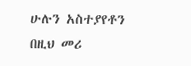ሁሉን አስተያየቶን በዚህ መሪ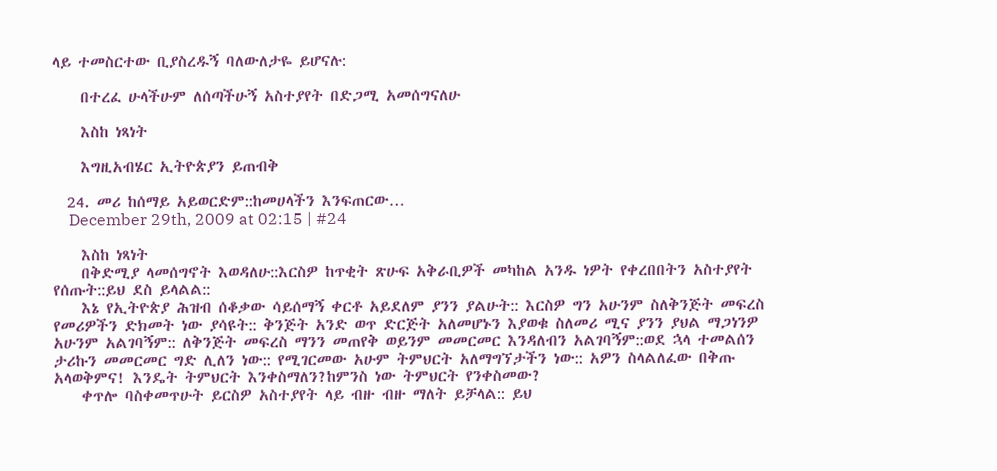ላይ ተመስርተው ቢያስረዱኝ ባለውለታዬ ይሆናሉ:

    በተረፈ ሁላችሁም ለሰጣችሁኝ አስተያየት በድጋሚ አመሰግናለሁ

    እስከ ነጻነት

    እግዚአብሄር ኢትዮጵያን ይጠብቅ

  24. መሪ ከሰማይ አይወርድም::ከመሀላችን እንፍጠርው…
    December 29th, 2009 at 02:15 | #24

    እስከ ነጻነት
    በቅድሚያ ላመሰግኖት እወዳለሁ::እርስዎ ከጥቂት ጽሁፍ አቅራቢዎች መካከል አንዱ ነዎት የቀረበበትን አስተያየት የሰጡት::ይህ ደስ ይላልል::
    እኔ የኢትዮጵያ ሕዝብ ሰቆቃው ሳይሰማኝ ቀርቶ አይደለም ያንን ያልሁት:: እርስዎ ግን አሁንም ስለቅንጅት መፍረስ የመሪዎችን ድክመት ነው ያሳዩት:: ቅንጅት አንድ ወጥ ድርጅት አለመሆኑን እያወቁ ስለመሪ ሚና ያንን ያህል ማጋነንዎ አሁንም አልገባኝም:: ለቅንጅት መፍረስ ማንን መጠየቅ ወይንም መመርመር እንዳለብን አልገባኝም::ወደ ኋላ ተመልሰን ታሪኩን መመርመር ግድ ሊለን ነው:: የሚገርመው አሁም ትምህርት አለማግኘታችን ነው:: አዎን ስላልለፈው በቅጡ አላወቅምና! እንዴት ትምህርት እንቀስማለን?ከምንስ ነው ትምህርት የንቀስመው?
    ቀጥሎ ባስቀመጥሁት ይርስዎ አስተያየት ላይ ብዙ ብዙ ማለት ይቻላል:: ይህ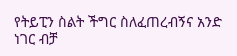የትይፒን ስልት ችግር ስለፈጠረብኝና አንድ ነገር ብቻ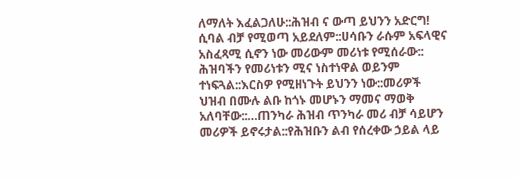ለማለት እፈልጋለሁ::ሕዝብ ና ውጣ ይህንን አድርግ! ሲባል ብቻ የሚወጣ አይደለም::ሀሳቡን ራሱም አፍላዊና አስፈጻሚ ሲኖን ነው መሪውም መሪነቱ የሚሰራው:: ሕዝባችን የመሪነቱን ሚና ነስተነዋል ወይንም ተነፍጓል::እርስዎ የሚዘነጉት ይህንን ነው::መሪዎች ህዝብ በሙሉ ልቡ ከጎኑ መሆኑን ማመና ማወቅ አለባቸው::…ጠንካራ ሕዝብ ጥንካራ መሪ ብቻ ሳይሆን መሪዎች ይኖሩታል::የሕዝቡን ልብ የሰረቀው ኃይል ላይ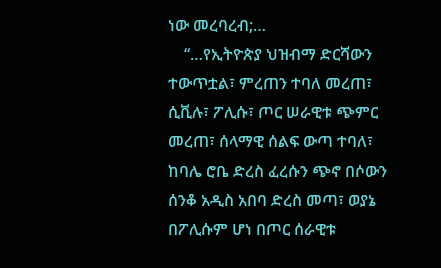ነው መረባረብ;…
    “…የኢትዮጵያ ህዝብማ ድርሻውን ተውጥቷል፣ ምረጠን ተባለ መረጠ፣ ሲቪሉ፣ ፖሊሱ፣ ጦር ሠራዊቱ ጭምር መረጠ፣ ሰላማዊ ሰልፍ ውጣ ተባለ፣ ከባሌ ሮቤ ድረስ ፈረሱን ጭኖ በሶውን ሰንቆ አዲስ አበባ ድረስ መጣ፣ ወያኔ በፖሊሱም ሆነ በጦር ሰራዊቱ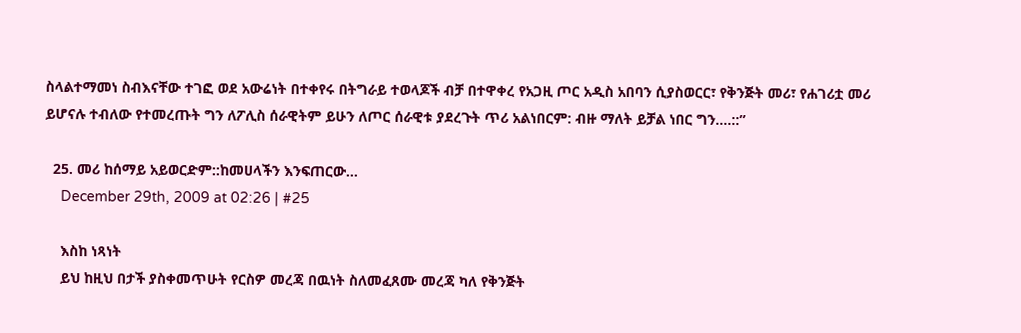ስላልተማመነ ስብእናቸው ተገፎ ወደ አውሬነት በተቀየሩ በትግራይ ተወላጆች ብቻ በተዋቀረ የአጋዚ ጦር አዲስ አበባን ሲያስወርር፣ የቅንጅት መሪ፣ የሐገሪቷ መሪ ይሆናሉ ተብለው የተመረጡት ግን ለፖሊስ ሰራዊትም ይሁን ለጦር ሰራዊቱ ያደረጉት ጥሪ አልነበርም: ብዙ ማለት ይቻል ነበር ግን….::”

  25. መሪ ከሰማይ አይወርድም::ከመሀላችን እንፍጠርው…
    December 29th, 2009 at 02:26 | #25

    እስከ ነጻነት
    ይህ ከዚህ በታች ያስቀመጥሁት የርስዎ መረጃ በዉነት ስለመፈጸሙ መረጃ ካለ የቅንጅት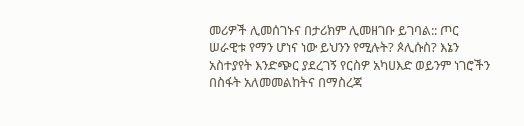መሪዎች ሊመሰገኑና በታሪክም ሊመዘገቡ ይገባል:: ጦር ሠራዊቱ የማን ሆነና ነው ይህንን የሚሉት? ጶሊሱስ? እኔን አስተያየት እንድጭር ያደረገኝ የርስዎ አካሀእድ ወይንም ነገሮችን በስፋት አለመመልከትና በማስረጃ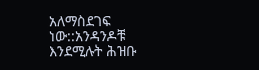አለማስደገፍ ነው::አንዳንዶቹ እንደሚሉት ሕዝቡ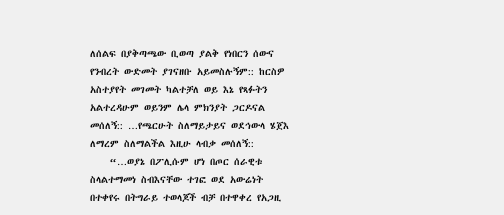ለሰልፍ በያቅጣጫው ቢወጣ ያልቅ የነበርን ሰውና የንብረት ውድመት ያገናዘቡ አይመስሉኝም:: ከርስዎ አስተያየት መገመት ካልተቻለ ወይ እኔ የጻፉትን አልተረዳሁም ወይንም ሌላ ምክንያት ጋርዶናል መሰለኝ:: …የጫርሁት ስለማይታይና ወደኅውላ ሄጀእ ለማረም ስለማልችል እዚሁ ላብቃ መሰለኝ::
    “…ወያኔ በፖሊሱም ሆነ በጦር ሰራዊቱ ስላልተማመነ ስብእናቸው ተገፎ ወደ አውሬነት በተቀየሩ በትግራይ ተወላጆች ብቻ በተዋቀረ የአጋዚ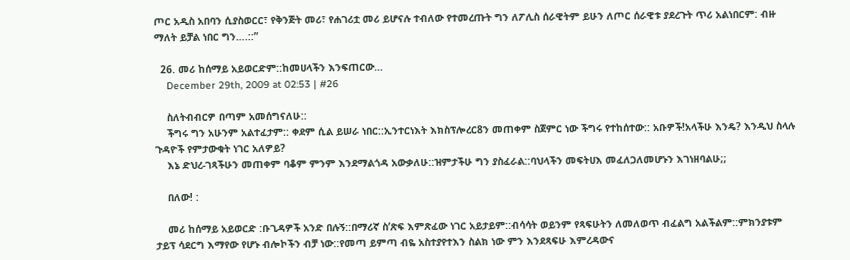ጦር አዲስ አበባን ሲያስወርር፣ የቅንጅት መሪ፣ የሐገሪቷ መሪ ይሆናሉ ተብለው የተመረጡት ግን ለፖሊስ ሰራዊትም ይሁን ለጦር ሰራዊቱ ያደረጉት ጥሪ አልነበርም: ብዙ ማለት ይቻል ነበር ግን….::”

  26. መሪ ከሰማይ አይወርድም::ከመሀላችን እንፍጠርው…
    December 29th, 2009 at 02:53 | #26

    ስለትብብርዎ በጣም አመሰግናለሁ::
    ችግሩ ግን አሁንም አልተፈታም:: ቀደም ሲል ይሠራ ነበር::ኢንተርነእት እክስፕሎረር8ን መጠቀም ስጀምር ነው ችግሩ የተከሰተው:: አቡዎች!አላችሁ እንዴ? እንዲህ ስላሉ ጉዳዮች የምታውቁት ነገር አለዎይ?
    እኔ ድህረ-ገጻችሁን መጠቀም ባቆም ምንም እንደማልጎዳ አውቃለሁ::ዝምታችሁ ግን ያስፈራል::ባህላችን መፍትሀእ መፈለጋለመሆኑን እገነዘባልሁ;;

    በለው! :

    መሪ ከሰማይ አይወርድ :ቡጊዳዎች አንድ በሉኝ::በማሪኛ ስ’ጽፍ እምጽፈው ነገር አይታይም::ብሳሳት ወይንም የጻፍሁትን ለመለወጥ ብፈልግ አልችልም::ምክንያቱም ታይፕ ሳደርግ እማየው የሆኑ ብሎኮችን ብቻ ነው::የመጣ ይምጣ ብዬ አስተያየተእን ስልክ ነው ምን እንደጻፍሁ እምረዳውና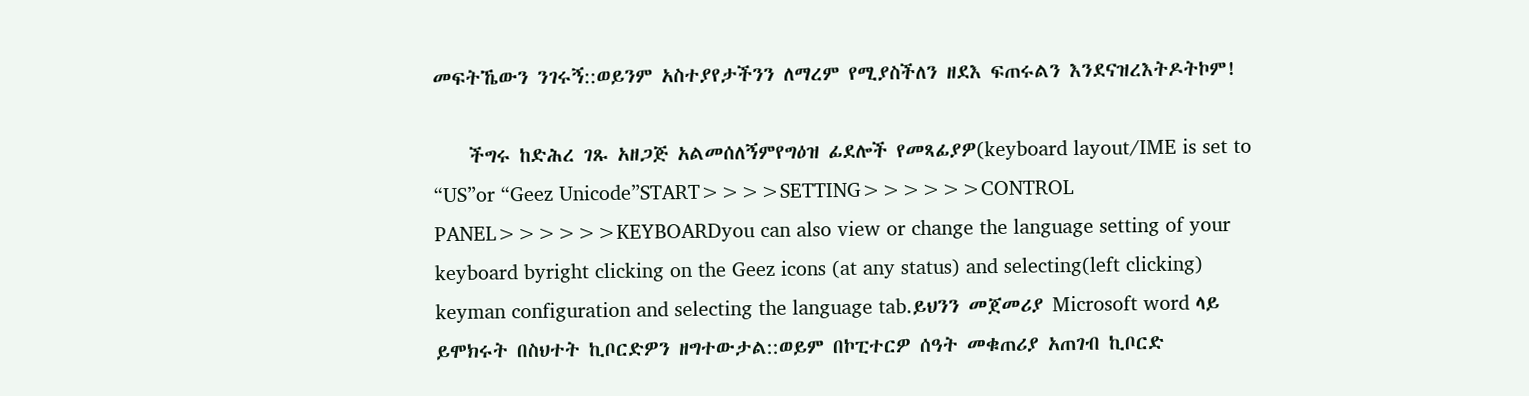መፍትኼውን ንገሩኝ::ወይንም አስተያየታችንን ለማረም የሚያስችለን ዘደእ ፍጠሩልን እንደናዝረእትዶትኮም!

    ችግሩ ከድሕረ ገጹ አዘጋጅ አልመሰለኝምየግዕዝ ፊደሎች የመጻፊያዎ(keyboard layout/IME is set to “US”or “Geez Unicode”START>>>>SETTING>>>>>>CONTROL PANEL>>>>>>KEYBOARDyou can also view or change the language setting of your keyboard byright clicking on the Geez icons (at any status) and selecting(left clicking) keyman configuration and selecting the language tab.ይህንን መጀመሪያ Microsoft word ላይ ይሞክሩት በስህተት ኪቦርድዎን ዘግተውታል::ወይም በኮፒተርዎ ሰዓት መቁጠሪያ አጠገብ ኪቦርድ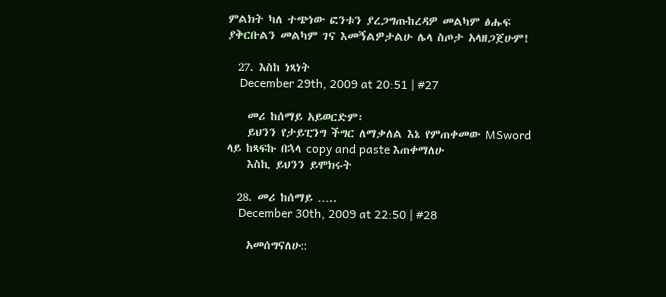ምልክት ካለ ተጭነው ፎንቱን ያረጋግጡከረዳዎ መልካም ፅሑፍ ያቅርቡልን መልካም ገና እመኝልዎታልሁ ሌላ ስጦታ አላዘጋጀሁም!

  27. እስከ ነጻነት
    December 29th, 2009 at 20:51 | #27

    መሪ ከሰማይ አይወርድም፡
    ይህንን የታይፒንግ ችግር ለማቃለል እኔ የምጠቀመው MSword ላይ ከጻፍኩ በኋላ copy and paste እጠቀማለሁ
    እስኪ ይህንን ይሞክሩት

  28. መሪ ከሰማይ …..
    December 30th, 2009 at 22:50 | #28

    አመሰግናለሁ::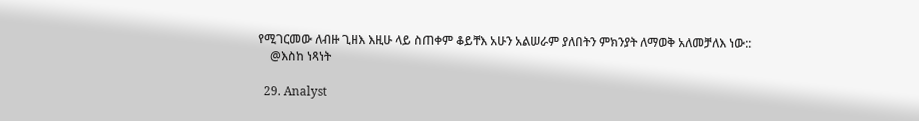የሚገርመው ለብዙ ጊዘእ እዚሁ ላይ ስጠቀም ቆይቸእ አሁን አልሠራም ያለበትን ምክንያት ለማወቅ አለመቻለእ ነው::
    @እስከ ነጻነት

  29. Analyst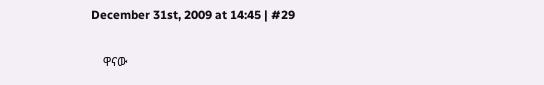December 31st, 2009 at 14:45 | #29

    ዋናው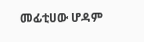መፊቲሀው ሆዳም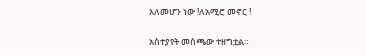አለመሆን ነው !ለአሚሮ መኖር !

አስተያየት መስጫው ተዘግቷል።